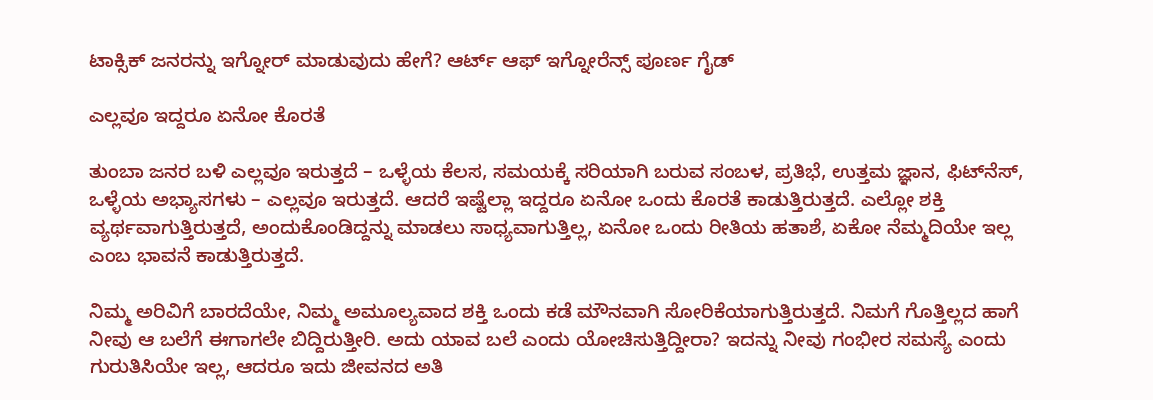ಟಾಕ್ಸಿಕ್ ಜನರನ್ನು ಇಗ್ನೋರ್ ಮಾಡುವುದು ಹೇಗೆ? ಆರ್ಟ್ ಆಫ್ ಇಗ್ನೋರೆನ್ಸ್ ಪೂರ್ಣ ಗೈಡ್

ಎಲ್ಲವೂ ಇದ್ದರೂ ಏನೋ ಕೊರತೆ

ತುಂಬಾ ಜನರ ಬಳಿ ಎಲ್ಲವೂ ಇರುತ್ತದೆ – ಒಳ್ಳೆಯ ಕೆಲಸ, ಸಮಯಕ್ಕೆ ಸರಿಯಾಗಿ ಬರುವ ಸಂಬಳ, ಪ್ರತಿಭೆ, ಉತ್ತಮ ಜ್ಞಾನ, ಫಿಟ್‌ನೆಸ್, ಒಳ್ಳೆಯ ಅಭ್ಯಾಸಗಳು – ಎಲ್ಲವೂ ಇರುತ್ತದೆ. ಆದರೆ ಇಷ್ಟೆಲ್ಲಾ ಇದ್ದರೂ ಏನೋ ಒಂದು ಕೊರತೆ ಕಾಡುತ್ತಿರುತ್ತದೆ. ಎಲ್ಲೋ ಶಕ್ತಿ ವ್ಯರ್ಥವಾಗುತ್ತಿರುತ್ತದೆ, ಅಂದುಕೊಂಡಿದ್ದನ್ನು ಮಾಡಲು ಸಾಧ್ಯವಾಗುತ್ತಿಲ್ಲ, ಏನೋ ಒಂದು ರೀತಿಯ ಹತಾಶೆ, ಏಕೋ ನೆಮ್ಮದಿಯೇ ಇಲ್ಲ ಎಂಬ ಭಾವನೆ ಕಾಡುತ್ತಿರುತ್ತದೆ.

ನಿಮ್ಮ ಅರಿವಿಗೆ ಬಾರದೆಯೇ, ನಿಮ್ಮ ಅಮೂಲ್ಯವಾದ ಶಕ್ತಿ ಒಂದು ಕಡೆ ಮೌನವಾಗಿ ಸೋರಿಕೆಯಾಗುತ್ತಿರುತ್ತದೆ. ನಿಮಗೆ ಗೊತ್ತಿಲ್ಲದ ಹಾಗೆ ನೀವು ಆ ಬಲೆಗೆ ಈಗಾಗಲೇ ಬಿದ್ದಿರುತ್ತೀರಿ. ಅದು ಯಾವ ಬಲೆ ಎಂದು ಯೋಚಿಸುತ್ತಿದ್ದೀರಾ? ಇದನ್ನು ನೀವು ಗಂಭೀರ ಸಮಸ್ಯೆ ಎಂದು ಗುರುತಿಸಿಯೇ ಇಲ್ಲ, ಆದರೂ ಇದು ಜೀವನದ ಅತಿ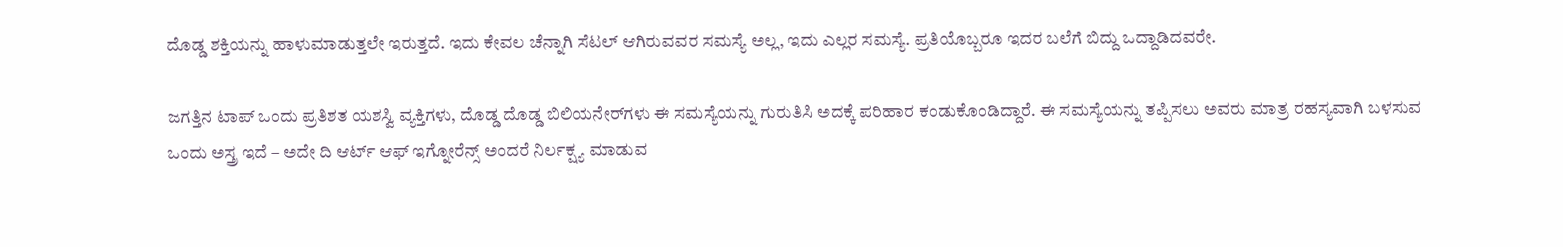ದೊಡ್ಡ ಶಕ್ತಿಯನ್ನು ಹಾಳುಮಾಡುತ್ತಲೇ ಇರುತ್ತದೆ. ಇದು ಕೇವಲ ಚೆನ್ನಾಗಿ ಸೆಟಲ್ ಆಗಿರುವವರ ಸಮಸ್ಯೆ ಅಲ್ಲ, ಇದು ಎಲ್ಲರ ಸಮಸ್ಯೆ. ಪ್ರತಿಯೊಬ್ಬರೂ ಇದರ ಬಲೆಗೆ ಬಿದ್ದು ಒದ್ದಾಡಿದವರೇ.

ಜಗತ್ತಿನ ಟಾಪ್ ಒಂದು ಪ್ರತಿಶತ ಯಶಸ್ವಿ ವ್ಯಕ್ತಿಗಳು, ದೊಡ್ಡ ದೊಡ್ಡ ಬಿಲಿಯನೇರ್‌ಗಳು ಈ ಸಮಸ್ಯೆಯನ್ನು ಗುರುತಿಸಿ ಅದಕ್ಕೆ ಪರಿಹಾರ ಕಂಡುಕೊಂಡಿದ್ದಾರೆ. ಈ ಸಮಸ್ಯೆಯನ್ನು ತಪ್ಪಿಸಲು ಅವರು ಮಾತ್ರ ರಹಸ್ಯವಾಗಿ ಬಳಸುವ ಒಂದು ಅಸ್ತ್ರ ಇದೆ – ಅದೇ ದಿ ಆರ್ಟ್ ಆಫ್ ಇಗ್ನೋರೆನ್ಸ್ ಅಂದರೆ ನಿರ್ಲಕ್ಷ್ಯ ಮಾಡುವ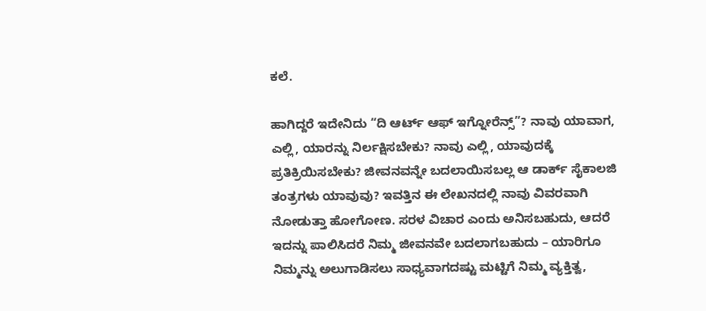ಕಲೆ.

ಹಾಗಿದ್ದರೆ ಇದೇನಿದು “ದಿ ಆರ್ಟ್ ಆಫ್ ಇಗ್ನೋರೆನ್ಸ್”? ನಾವು ಯಾವಾಗ, ಎಲ್ಲಿ, ಯಾರನ್ನು ನಿರ್ಲಕ್ಷಿಸಬೇಕು? ನಾವು ಎಲ್ಲಿ, ಯಾವುದಕ್ಕೆ ಪ್ರತಿಕ್ರಿಯಿಸಬೇಕು? ಜೀವನವನ್ನೇ ಬದಲಾಯಿಸಬಲ್ಲ ಆ ಡಾರ್ಕ್ ಸೈಕಾಲಜಿ ತಂತ್ರಗಳು ಯಾವುವು? ಇವತ್ತಿನ ಈ ಲೇಖನದಲ್ಲಿ ನಾವು ವಿವರವಾಗಿ ನೋಡುತ್ತಾ ಹೋಗೋಣ. ಸರಳ ವಿಚಾರ ಎಂದು ಅನಿಸಬಹುದು, ಆದರೆ ಇದನ್ನು ಪಾಲಿಸಿದರೆ ನಿಮ್ಮ ಜೀವನವೇ ಬದಲಾಗಬಹುದು – ಯಾರಿಗೂ ನಿಮ್ಮನ್ನು ಅಲುಗಾಡಿಸಲು ಸಾಧ್ಯವಾಗದಷ್ಟು ಮಟ್ಟಿಗೆ ನಿಮ್ಮ ವ್ಯಕ್ತಿತ್ವ,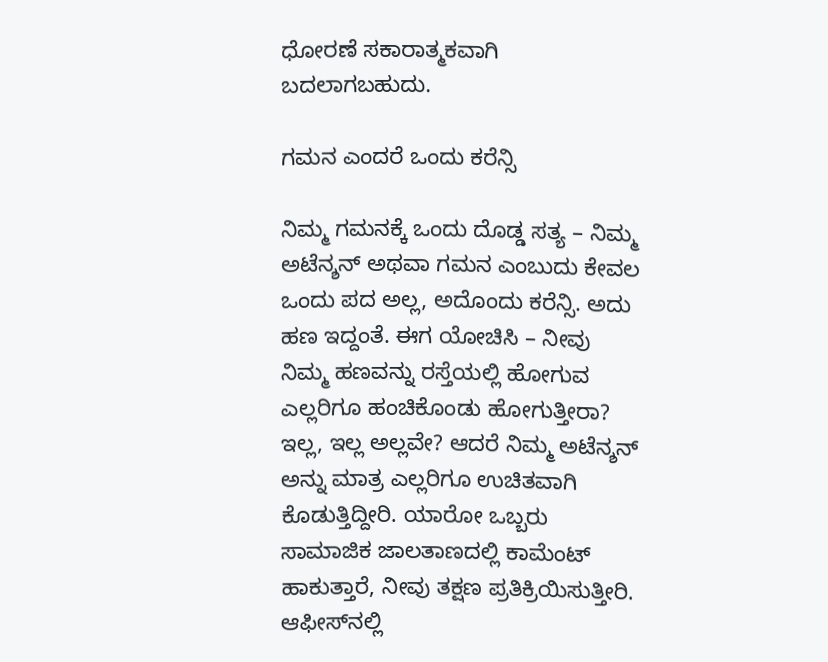ಧೋರಣೆ ಸಕಾರಾತ್ಮಕವಾಗಿ ಬದಲಾಗಬಹುದು.

ಗಮನ ಎಂದರೆ ಒಂದು ಕರೆನ್ಸಿ

ನಿಮ್ಮ ಗಮನಕ್ಕೆ ಒಂದು ದೊಡ್ಡ ಸತ್ಯ – ನಿಮ್ಮ ಅಟೆನ್ಶನ್ ಅಥವಾ ಗಮನ ಎಂಬುದು ಕೇವಲ ಒಂದು ಪದ ಅಲ್ಲ, ಅದೊಂದು ಕರೆನ್ಸಿ. ಅದು ಹಣ ಇದ್ದಂತೆ. ಈಗ ಯೋಚಿಸಿ – ನೀವು ನಿಮ್ಮ ಹಣವನ್ನು ರಸ್ತೆಯಲ್ಲಿ ಹೋಗುವ ಎಲ್ಲರಿಗೂ ಹಂಚಿಕೊಂಡು ಹೋಗುತ್ತೀರಾ? ಇಲ್ಲ, ಇಲ್ಲ ಅಲ್ಲವೇ? ಆದರೆ ನಿಮ್ಮ ಅಟೆನ್ಶನ್ ಅನ್ನು ಮಾತ್ರ ಎಲ್ಲರಿಗೂ ಉಚಿತವಾಗಿ ಕೊಡುತ್ತಿದ್ದೀರಿ. ಯಾರೋ ಒಬ್ಬರು ಸಾಮಾಜಿಕ ಜಾಲತಾಣದಲ್ಲಿ ಕಾಮೆಂಟ್ ಹಾಕುತ್ತಾರೆ, ನೀವು ತಕ್ಷಣ ಪ್ರತಿಕ್ರಿಯಿಸುತ್ತೀರಿ. ಆಫೀಸ್‌ನಲ್ಲಿ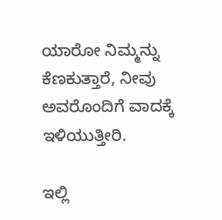ಯಾರೋ ನಿಮ್ಮನ್ನು ಕೆಣಕುತ್ತಾರೆ, ನೀವು ಅವರೊಂದಿಗೆ ವಾದಕ್ಕೆ ಇಳಿಯುತ್ತೀರಿ.

ಇಲ್ಲಿ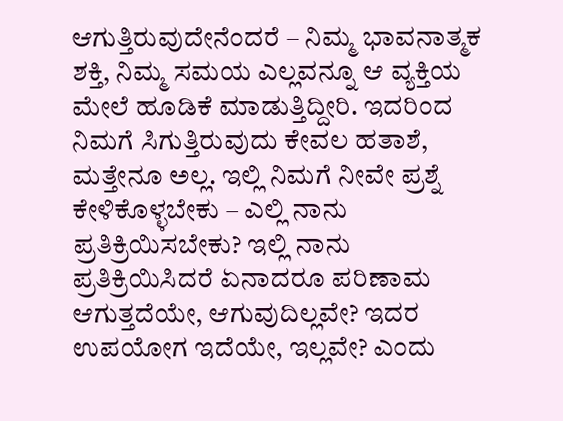ಆಗುತ್ತಿರುವುದೇನೆಂದರೆ – ನಿಮ್ಮ ಭಾವನಾತ್ಮಕ ಶಕ್ತಿ, ನಿಮ್ಮ ಸಮಯ ಎಲ್ಲವನ್ನೂ ಆ ವ್ಯಕ್ತಿಯ ಮೇಲೆ ಹೂಡಿಕೆ ಮಾಡುತ್ತಿದ್ದೀರಿ. ಇದರಿಂದ ನಿಮಗೆ ಸಿಗುತ್ತಿರುವುದು ಕೇವಲ ಹತಾಶೆ, ಮತ್ತೇನೂ ಅಲ್ಲ. ಇಲ್ಲಿ ನಿಮಗೆ ನೀವೇ ಪ್ರಶ್ನೆ ಕೇಳಿಕೊಳ್ಳಬೇಕು – ಎಲ್ಲಿ ನಾನು ಪ್ರತಿಕ್ರಿಯಿಸಬೇಕು? ಇಲ್ಲಿ ನಾನು ಪ್ರತಿಕ್ರಿಯಿಸಿದರೆ ಏನಾದರೂ ಪರಿಣಾಮ ಆಗುತ್ತದೆಯೇ, ಆಗುವುದಿಲ್ಲವೇ? ಇದರ ಉಪಯೋಗ ಇದೆಯೇ, ಇಲ್ಲವೇ? ಎಂದು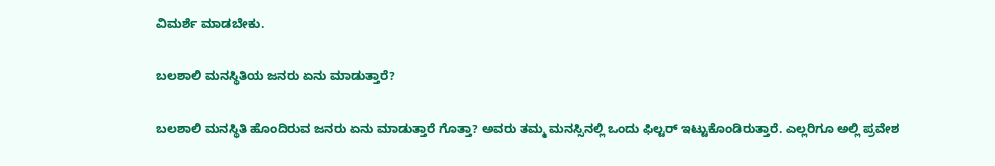ವಿಮರ್ಶೆ ಮಾಡಬೇಕು.

ಬಲಶಾಲಿ ಮನಸ್ಥಿತಿಯ ಜನರು ಏನು ಮಾಡುತ್ತಾರೆ?

ಬಲಶಾಲಿ ಮನಸ್ಥಿತಿ ಹೊಂದಿರುವ ಜನರು ಏನು ಮಾಡುತ್ತಾರೆ ಗೊತ್ತಾ? ಅವರು ತಮ್ಮ ಮನಸ್ಸಿನಲ್ಲಿ ಒಂದು ಫಿಲ್ಟರ್ ಇಟ್ಟುಕೊಂಡಿರುತ್ತಾರೆ. ಎಲ್ಲರಿಗೂ ಅಲ್ಲಿ ಪ್ರವೇಶ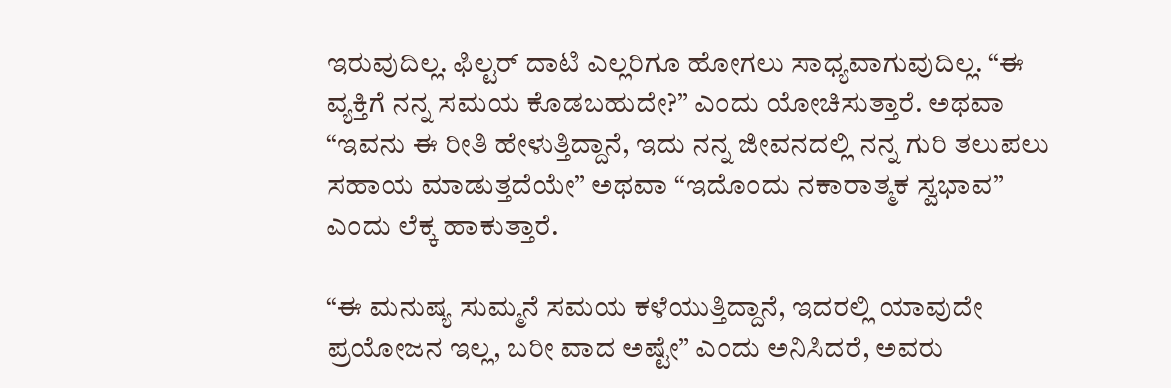ಇರುವುದಿಲ್ಲ. ಫಿಲ್ಟರ್ ದಾಟಿ ಎಲ್ಲರಿಗೂ ಹೋಗಲು ಸಾಧ್ಯವಾಗುವುದಿಲ್ಲ. “ಈ ವ್ಯಕ್ತಿಗೆ ನನ್ನ ಸಮಯ ಕೊಡಬಹುದೇ?” ಎಂದು ಯೋಚಿಸುತ್ತಾರೆ. ಅಥವಾ “ಇವನು ಈ ರೀತಿ ಹೇಳುತ್ತಿದ್ದಾನೆ, ಇದು ನನ್ನ ಜೀವನದಲ್ಲಿ ನನ್ನ ಗುರಿ ತಲುಪಲು ಸಹಾಯ ಮಾಡುತ್ತದೆಯೇ” ಅಥವಾ “ಇದೊಂದು ನಕಾರಾತ್ಮಕ ಸ್ವಭಾವ” ಎಂದು ಲೆಕ್ಕ ಹಾಕುತ್ತಾರೆ.

“ಈ ಮನುಷ್ಯ ಸುಮ್ಮನೆ ಸಮಯ ಕಳೆಯುತ್ತಿದ್ದಾನೆ, ಇದರಲ್ಲಿ ಯಾವುದೇ ಪ್ರಯೋಜನ ಇಲ್ಲ, ಬರೀ ವಾದ ಅಷ್ಟೇ” ಎಂದು ಅನಿಸಿದರೆ, ಅವರು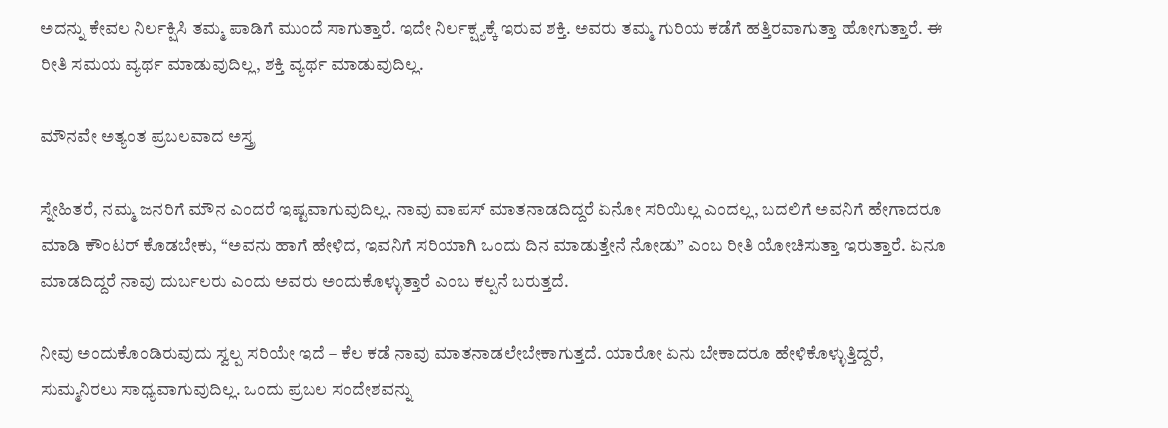ಅದನ್ನು ಕೇವಲ ನಿರ್ಲಕ್ಷಿಸಿ ತಮ್ಮ ಪಾಡಿಗೆ ಮುಂದೆ ಸಾಗುತ್ತಾರೆ. ಇದೇ ನಿರ್ಲಕ್ಷ್ಯಕ್ಕೆ ಇರುವ ಶಕ್ತಿ. ಅವರು ತಮ್ಮ ಗುರಿಯ ಕಡೆಗೆ ಹತ್ತಿರವಾಗುತ್ತಾ ಹೋಗುತ್ತಾರೆ. ಈ ರೀತಿ ಸಮಯ ವ್ಯರ್ಥ ಮಾಡುವುದಿಲ್ಲ, ಶಕ್ತಿ ವ್ಯರ್ಥ ಮಾಡುವುದಿಲ್ಲ.

ಮೌನವೇ ಅತ್ಯಂತ ಪ್ರಬಲವಾದ ಅಸ್ತ್ರ

ಸ್ನೇಹಿತರೆ, ನಮ್ಮ ಜನರಿಗೆ ಮೌನ ಎಂದರೆ ಇಷ್ಟವಾಗುವುದಿಲ್ಲ. ನಾವು ವಾಪಸ್ ಮಾತನಾಡದಿದ್ದರೆ ಏನೋ ಸರಿಯಿಲ್ಲ ಎಂದಲ್ಲ, ಬದಲಿಗೆ ಅವನಿಗೆ ಹೇಗಾದರೂ ಮಾಡಿ ಕೌಂಟರ್ ಕೊಡಬೇಕು, “ಅವನು ಹಾಗೆ ಹೇಳಿದ, ಇವನಿಗೆ ಸರಿಯಾಗಿ ಒಂದು ದಿನ ಮಾಡುತ್ತೇನೆ ನೋಡು” ಎಂಬ ರೀತಿ ಯೋಚಿಸುತ್ತಾ ಇರುತ್ತಾರೆ. ಏನೂ ಮಾಡದಿದ್ದರೆ ನಾವು ದುರ್ಬಲರು ಎಂದು ಅವರು ಅಂದುಕೊಳ್ಳುತ್ತಾರೆ ಎಂಬ ಕಲ್ಪನೆ ಬರುತ್ತದೆ.

ನೀವು ಅಂದುಕೊಂಡಿರುವುದು ಸ್ವಲ್ಪ ಸರಿಯೇ ಇದೆ – ಕೆಲ ಕಡೆ ನಾವು ಮಾತನಾಡಲೇಬೇಕಾಗುತ್ತದೆ. ಯಾರೋ ಏನು ಬೇಕಾದರೂ ಹೇಳಿಕೊಳ್ಳುತ್ತಿದ್ದರೆ, ಸುಮ್ಮನಿರಲು ಸಾಧ್ಯವಾಗುವುದಿಲ್ಲ. ಒಂದು ಪ್ರಬಲ ಸಂದೇಶವನ್ನು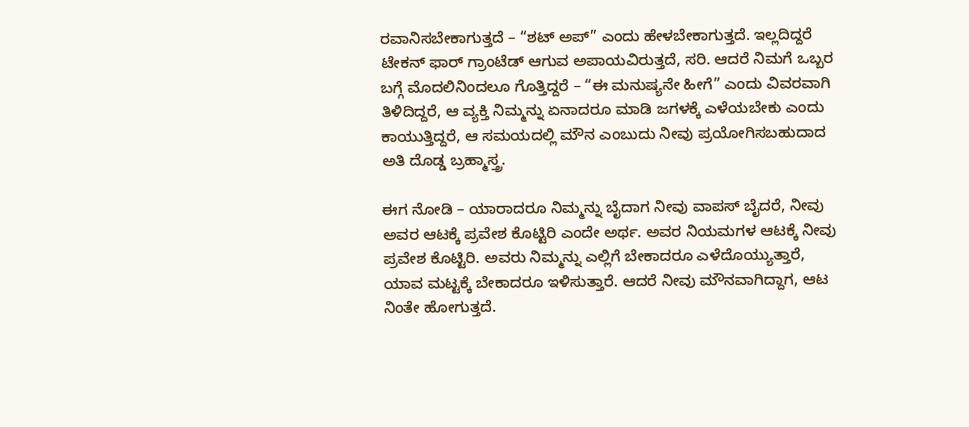ರವಾನಿಸಬೇಕಾಗುತ್ತದೆ – “ಶಟ್ ಅಪ್” ಎಂದು ಹೇಳಬೇಕಾಗುತ್ತದೆ. ಇಲ್ಲದಿದ್ದರೆ ಟೇಕನ್ ಫಾರ್ ಗ್ರಾಂಟೆಡ್ ಆಗುವ ಅಪಾಯವಿರುತ್ತದೆ, ಸರಿ. ಆದರೆ ನಿಮಗೆ ಒಬ್ಬರ ಬಗ್ಗೆ ಮೊದಲಿನಿಂದಲೂ ಗೊತ್ತಿದ್ದರೆ – “ಈ ಮನುಷ್ಯನೇ ಹೀಗೆ” ಎಂದು ವಿವರವಾಗಿ ತಿಳಿದಿದ್ದರೆ, ಆ ವ್ಯಕ್ತಿ ನಿಮ್ಮನ್ನು ಏನಾದರೂ ಮಾಡಿ ಜಗಳಕ್ಕೆ ಎಳೆಯಬೇಕು ಎಂದು ಕಾಯುತ್ತಿದ್ದರೆ, ಆ ಸಮಯದಲ್ಲಿ ಮೌನ ಎಂಬುದು ನೀವು ಪ್ರಯೋಗಿಸಬಹುದಾದ ಅತಿ ದೊಡ್ಡ ಬ್ರಹ್ಮಾಸ್ತ್ರ.

ಈಗ ನೋಡಿ – ಯಾರಾದರೂ ನಿಮ್ಮನ್ನು ಬೈದಾಗ ನೀವು ವಾಪಸ್ ಬೈದರೆ, ನೀವು ಅವರ ಆಟಕ್ಕೆ ಪ್ರವೇಶ ಕೊಟ್ಟಿರಿ ಎಂದೇ ಅರ್ಥ. ಅವರ ನಿಯಮಗಳ ಆಟಕ್ಕೆ ನೀವು ಪ್ರವೇಶ ಕೊಟ್ಟಿರಿ. ಅವರು ನಿಮ್ಮನ್ನು ಎಲ್ಲಿಗೆ ಬೇಕಾದರೂ ಎಳೆದೊಯ್ಯುತ್ತಾರೆ, ಯಾವ ಮಟ್ಟಕ್ಕೆ ಬೇಕಾದರೂ ಇಳಿಸುತ್ತಾರೆ. ಆದರೆ ನೀವು ಮೌನವಾಗಿದ್ದಾಗ, ಆಟ ನಿಂತೇ ಹೋಗುತ್ತದೆ.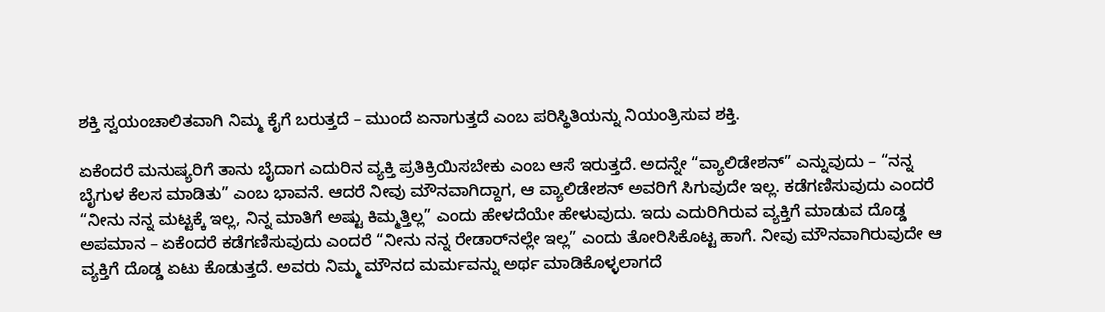ಶಕ್ತಿ ಸ್ವಯಂಚಾಲಿತವಾಗಿ ನಿಮ್ಮ ಕೈಗೆ ಬರುತ್ತದೆ – ಮುಂದೆ ಏನಾಗುತ್ತದೆ ಎಂಬ ಪರಿಸ್ಥಿತಿಯನ್ನು ನಿಯಂತ್ರಿಸುವ ಶಕ್ತಿ.

ಏಕೆಂದರೆ ಮನುಷ್ಯರಿಗೆ ತಾನು ಬೈದಾಗ ಎದುರಿನ ವ್ಯಕ್ತಿ ಪ್ರತಿಕ್ರಿಯಿಸಬೇಕು ಎಂಬ ಆಸೆ ಇರುತ್ತದೆ. ಅದನ್ನೇ “ವ್ಯಾಲಿಡೇಶನ್” ಎನ್ನುವುದು – “ನನ್ನ ಬೈಗುಳ ಕೆಲಸ ಮಾಡಿತು” ಎಂಬ ಭಾವನೆ. ಆದರೆ ನೀವು ಮೌನವಾಗಿದ್ದಾಗ, ಆ ವ್ಯಾಲಿಡೇಶನ್ ಅವರಿಗೆ ಸಿಗುವುದೇ ಇಲ್ಲ. ಕಡೆಗಣಿಸುವುದು ಎಂದರೆ “ನೀನು ನನ್ನ ಮಟ್ಟಕ್ಕೆ ಇಲ್ಲ, ನಿನ್ನ ಮಾತಿಗೆ ಅಷ್ಟು ಕಿಮ್ಮತ್ತಿಲ್ಲ” ಎಂದು ಹೇಳದೆಯೇ ಹೇಳುವುದು. ಇದು ಎದುರಿಗಿರುವ ವ್ಯಕ್ತಿಗೆ ಮಾಡುವ ದೊಡ್ಡ ಅಪಮಾನ – ಏಕೆಂದರೆ ಕಡೆಗಣಿಸುವುದು ಎಂದರೆ “ನೀನು ನನ್ನ ರೇಡಾರ್‌ನಲ್ಲೇ ಇಲ್ಲ” ಎಂದು ತೋರಿಸಿಕೊಟ್ಟ ಹಾಗೆ. ನೀವು ಮೌನವಾಗಿರುವುದೇ ಆ ವ್ಯಕ್ತಿಗೆ ದೊಡ್ಡ ಏಟು ಕೊಡುತ್ತದೆ. ಅವರು ನಿಮ್ಮ ಮೌನದ ಮರ್ಮವನ್ನು ಅರ್ಥ ಮಾಡಿಕೊಳ್ಳಲಾಗದೆ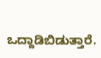ಒದ್ದಾಡಿಬಿಡುತ್ತಾರೆ.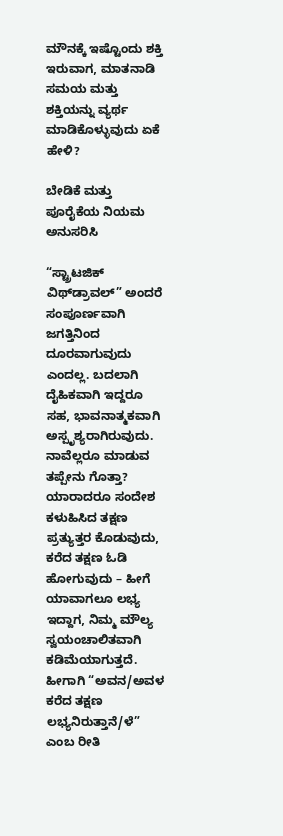ಮೌನಕ್ಕೆ ಇಷ್ಟೊಂದು ಶಕ್ತಿ ಇರುವಾಗ, ಮಾತನಾಡಿ ಸಮಯ ಮತ್ತು ಶಕ್ತಿಯನ್ನು ವ್ಯರ್ಥ ಮಾಡಿಕೊಳ್ಳುವುದು ಏಕೆ ಹೇಳಿ?

ಬೇಡಿಕೆ ಮತ್ತು ಪೂರೈಕೆಯ ನಿಯಮ ಅನುಸರಿಸಿ

“ಸ್ಟ್ರಾಟಜಿಕ್ ವಿಥ್‌ಡ್ರಾವಲ್” ಅಂದರೆ ಸಂಪೂರ್ಣವಾಗಿ ಜಗತ್ತಿನಿಂದ ದೂರವಾಗುವುದು ಎಂದಲ್ಲ. ಬದಲಾಗಿ ದೈಹಿಕವಾಗಿ ಇದ್ದರೂ ಸಹ, ಭಾವನಾತ್ಮಕವಾಗಿ ಅಸ್ಪೃಶ್ಯರಾಗಿರುವುದು. ನಾವೆಲ್ಲರೂ ಮಾಡುವ ತಪ್ಪೇನು ಗೊತ್ತಾ? ಯಾರಾದರೂ ಸಂದೇಶ ಕಳುಹಿಸಿದ ತಕ್ಷಣ ಪ್ರತ್ಯುತ್ತರ ಕೊಡುವುದು, ಕರೆದ ತಕ್ಷಣ ಓಡಿ ಹೋಗುವುದು – ಹೀಗೆ ಯಾವಾಗಲೂ ಲಭ್ಯ ಇದ್ದಾಗ, ನಿಮ್ಮ ಮೌಲ್ಯ ಸ್ವಯಂಚಾಲಿತವಾಗಿ ಕಡಿಮೆಯಾಗುತ್ತದೆ. ಹೀಗಾಗಿ “ಅವನ/ಅವಳ ಕರೆದ ತಕ್ಷಣ ಲಭ್ಯನಿರುತ್ತಾನೆ/ಳೆ” ಎಂಬ ರೀತಿ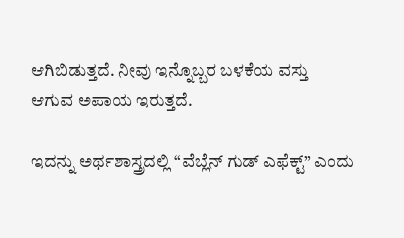ಆಗಿಬಿಡುತ್ತದೆ. ನೀವು ಇನ್ನೊಬ್ಬರ ಬಳಕೆಯ ವಸ್ತು ಆಗುವ ಅಪಾಯ ಇರುತ್ತದೆ.

ಇದನ್ನು ಅರ್ಥಶಾಸ್ತ್ರದಲ್ಲಿ “ವೆಬ್ಲೆನ್ ಗುಡ್ ಎಫೆಕ್ಟ್” ಎಂದು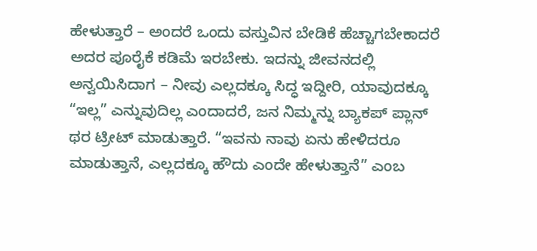ಹೇಳುತ್ತಾರೆ – ಅಂದರೆ ಒಂದು ವಸ್ತುವಿನ ಬೇಡಿಕೆ ಹೆಚ್ಚಾಗಬೇಕಾದರೆ ಅದರ ಪೂರೈಕೆ ಕಡಿಮೆ ಇರಬೇಕು. ಇದನ್ನು ಜೀವನದಲ್ಲಿ ಅನ್ವಯಿಸಿದಾಗ – ನೀವು ಎಲ್ಲದಕ್ಕೂ ಸಿದ್ಧ ಇದ್ದೀರಿ, ಯಾವುದಕ್ಕೂ “ಇಲ್ಲ” ಎನ್ನುವುದಿಲ್ಲ ಎಂದಾದರೆ, ಜನ ನಿಮ್ಮನ್ನು ಬ್ಯಾಕಪ್ ಪ್ಲಾನ್‌ ಥರ ಟ್ರೀಟ್ ಮಾಡುತ್ತಾರೆ. “ಇವನು ನಾವು ಏನು ಹೇಳಿದರೂ ಮಾಡುತ್ತಾನೆ, ಎಲ್ಲದಕ್ಕೂ ಹೌದು ಎಂದೇ ಹೇಳುತ್ತಾನೆ” ಎಂಬ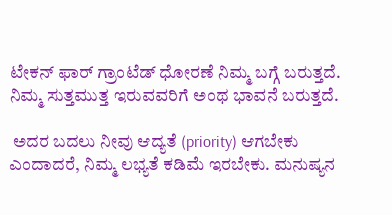ಟೇಕನ್ ಫಾರ್ ಗ್ರಾಂಟೆಡ್ ಧೋರಣೆ ನಿಮ್ಮ ಬಗ್ಗೆ ಬರುತ್ತದೆ. ನಿಮ್ಮ ಸುತ್ತಮುತ್ತ ಇರುವವರಿಗೆ ಅಂಥ ಭಾವನೆ ಬರುತ್ತದೆ.

 ಅದರ ಬದಲು ನೀವು ಆದ್ಯತೆ (priority) ಆಗಬೇಕು ಎಂದಾದರೆ, ನಿಮ್ಮ ಲಭ್ಯತೆ ಕಡಿಮೆ ಇರಬೇಕು. ಮನುಷ್ಯನ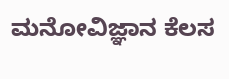ಮನೋವಿಜ್ಞಾನ ಕೆಲಸ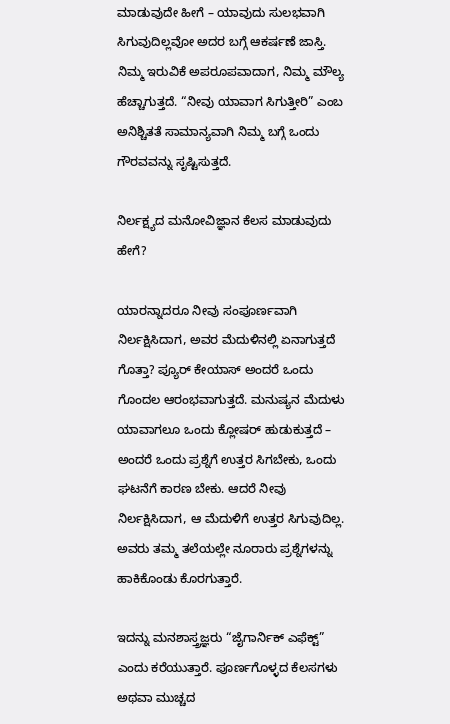ಮಾಡುವುದೇ ಹೀಗೆ – ಯಾವುದು ಸುಲಭವಾಗಿ ಸಿಗುವುದಿಲ್ಲವೋ ಅದರ ಬಗ್ಗೆ ಆಕರ್ಷಣೆ ಜಾಸ್ತಿ. ನಿಮ್ಮ ಇರುವಿಕೆ ಅಪರೂಪವಾದಾಗ, ನಿಮ್ಮ ಮೌಲ್ಯ ಹೆಚ್ಚಾಗುತ್ತದೆ. “ನೀವು ಯಾವಾಗ ಸಿಗುತ್ತೀರಿ” ಎಂಬ ಅನಿಶ್ಚಿತತೆ ಸಾಮಾನ್ಯವಾಗಿ ನಿಮ್ಮ ಬಗ್ಗೆ ಒಂದು ಗೌರವವನ್ನು ಸೃಷ್ಟಿಸುತ್ತದೆ.

ನಿರ್ಲಕ್ಷ್ಯದ ಮನೋವಿಜ್ಞಾನ ಕೆಲಸ ಮಾಡುವುದು ಹೇಗೆ?

ಯಾರನ್ನಾದರೂ ನೀವು ಸಂಪೂರ್ಣವಾಗಿ ನಿರ್ಲಕ್ಷಿಸಿದಾಗ, ಅವರ ಮೆದುಳಿನಲ್ಲಿ ಏನಾಗುತ್ತದೆ ಗೊತ್ತಾ? ಪ್ಯೂರ್ ಕೇಯಾಸ್ ಅಂದರೆ ಒಂದು ಗೊಂದಲ ಆರಂಭವಾಗುತ್ತದೆ. ಮನುಷ್ಯನ ಮೆದುಳು ಯಾವಾಗಲೂ ಒಂದು ಕ್ಲೋಷರ್ ಹುಡುಕುತ್ತದೆ – ಅಂದರೆ ಒಂದು ಪ್ರಶ್ನೆಗೆ ಉತ್ತರ ಸಿಗಬೇಕು, ಒಂದು ಘಟನೆಗೆ ಕಾರಣ ಬೇಕು. ಆದರೆ ನೀವು ನಿರ್ಲಕ್ಷಿಸಿದಾಗ, ಆ ಮೆದುಳಿಗೆ ಉತ್ತರ ಸಿಗುವುದಿಲ್ಲ. ಅವರು ತಮ್ಮ ತಲೆಯಲ್ಲೇ ನೂರಾರು ಪ್ರಶ್ನೆಗಳನ್ನು ಹಾಕಿಕೊಂಡು ಕೊರಗುತ್ತಾರೆ.

ಇದನ್ನು ಮನಶಾಸ್ತ್ರಜ್ಞರು “ಜೈಗಾರ್ನಿಕ್ ಎಫೆಕ್ಟ್” ಎಂದು ಕರೆಯುತ್ತಾರೆ. ಪೂರ್ಣಗೊಳ್ಳದ ಕೆಲಸಗಳು ಅಥವಾ ಮುಚ್ಚದ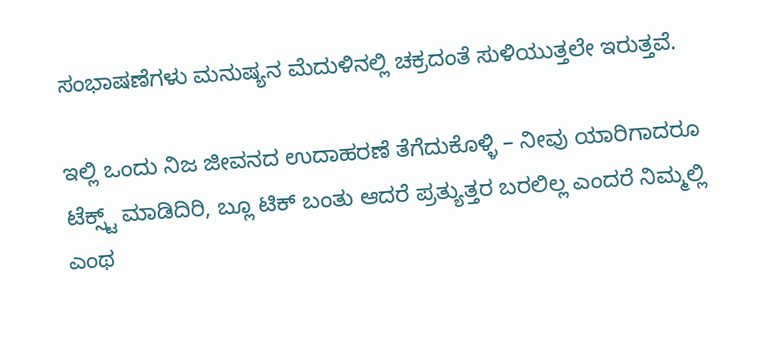ಸಂಭಾಷಣೆಗಳು ಮನುಷ್ಯನ ಮೆದುಳಿನಲ್ಲಿ ಚಕ್ರದಂತೆ ಸುಳಿಯುತ್ತಲೇ ಇರುತ್ತವೆ.

ಇಲ್ಲಿ ಒಂದು ನಿಜ ಜೀವನದ ಉದಾಹರಣೆ ತೆಗೆದುಕೊಳ್ಳಿ – ನೀವು ಯಾರಿಗಾದರೂ ಟೆಕ್ಸ್ಟ್ ಮಾಡಿದಿರಿ, ಬ್ಲೂ ಟಿಕ್ ಬಂತು ಆದರೆ ಪ್ರತ್ಯುತ್ತರ ಬರಲಿಲ್ಲ ಎಂದರೆ ನಿಮ್ಮಲ್ಲಿ ಎಂಥ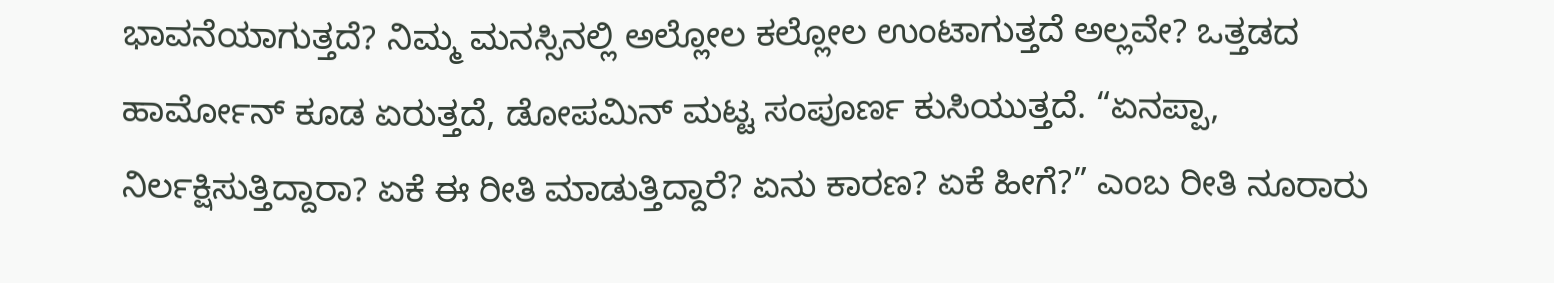ಭಾವನೆಯಾಗುತ್ತದೆ? ನಿಮ್ಮ ಮನಸ್ಸಿನಲ್ಲಿ ಅಲ್ಲೋಲ ಕಲ್ಲೋಲ ಉಂಟಾಗುತ್ತದೆ ಅಲ್ಲವೇ? ಒತ್ತಡದ ಹಾರ್ಮೋನ್ ಕೂಡ ಏರುತ್ತದೆ, ಡೋಪಮಿನ್ ಮಟ್ಟ ಸಂಪೂರ್ಣ ಕುಸಿಯುತ್ತದೆ. “ಏನಪ್ಪಾ, ನಿರ್ಲಕ್ಷಿಸುತ್ತಿದ್ದಾರಾ? ಏಕೆ ಈ ರೀತಿ ಮಾಡುತ್ತಿದ್ದಾರೆ? ಏನು ಕಾರಣ? ಏಕೆ ಹೀಗೆ?” ಎಂಬ ರೀತಿ ನೂರಾರು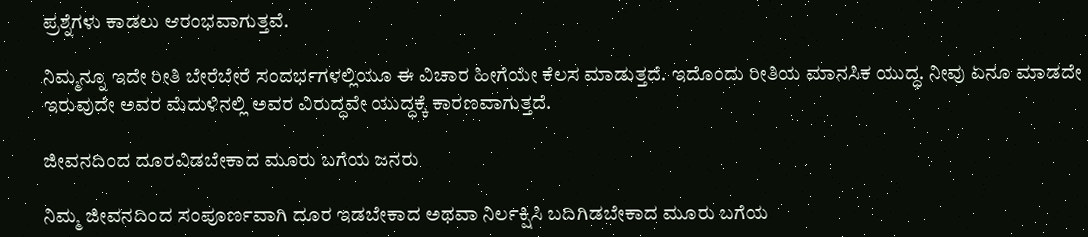ಪ್ರಶ್ನೆಗಳು ಕಾಡಲು ಆರಂಭವಾಗುತ್ತವೆ.

ನಿಮ್ಮನ್ನೂ ಇದೇ ರೀತಿ ಬೇರೆಬೇರೆ ಸಂದರ್ಭಗಳಲ್ಲಿಯೂ ಈ ವಿಚಾರ ಹೀಗೆಯೇ ಕೆಲಸ ಮಾಡುತ್ತದೆ. ಇದೊಂದು ರೀತಿಯ ಮಾನಸಿಕ ಯುದ್ಧ. ನೀವು ಏನೂ ಮಾಡದೇ ಇರುವುದೇ ಅವರ ಮೆದುಳಿನಲ್ಲಿ ಅವರ ವಿರುದ್ಧವೇ ಯುದ್ಧಕ್ಕೆ ಕಾರಣವಾಗುತ್ತದೆ.

ಜೀವನದಿಂದ ದೂರವಿಡಬೇಕಾದ ಮೂರು ಬಗೆಯ ಜನರು

ನಿಮ್ಮ ಜೀವನದಿಂದ ಸಂಪೂರ್ಣವಾಗಿ ದೂರ ಇಡಬೇಕಾದ ಅಥವಾ ನಿರ್ಲಕ್ಷಿಸಿ ಬದಿಗಿಡಬೇಕಾದ ಮೂರು ಬಗೆಯ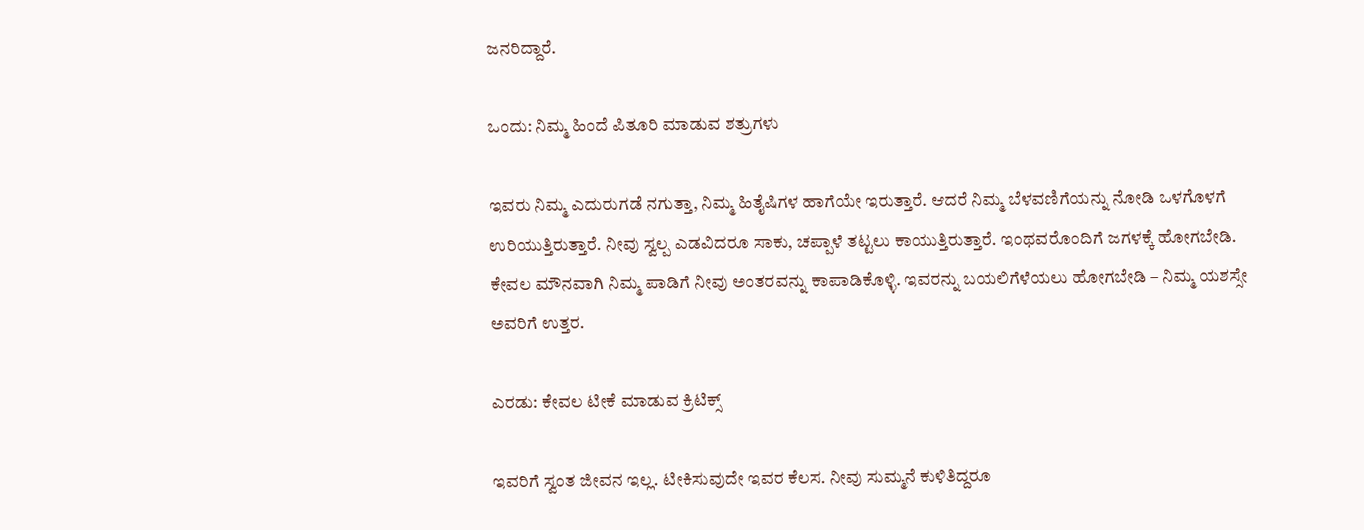ಜನರಿದ್ದಾರೆ.

ಒಂದು: ನಿಮ್ಮ ಹಿಂದೆ ಪಿತೂರಿ ಮಾಡುವ ಶತ್ರುಗಳು

ಇವರು ನಿಮ್ಮ ಎದುರುಗಡೆ ನಗುತ್ತಾ, ನಿಮ್ಮ ಹಿತೈಷಿಗಳ ಹಾಗೆಯೇ ಇರುತ್ತಾರೆ. ಆದರೆ ನಿಮ್ಮ ಬೆಳವಣಿಗೆಯನ್ನು ನೋಡಿ ಒಳಗೊಳಗೆ ಉರಿಯುತ್ತಿರುತ್ತಾರೆ. ನೀವು ಸ್ವಲ್ಪ ಎಡವಿದರೂ ಸಾಕು, ಚಪ್ಪಾಳೆ ತಟ್ಟಲು ಕಾಯುತ್ತಿರುತ್ತಾರೆ. ಇಂಥವರೊಂದಿಗೆ ಜಗಳಕ್ಕೆ ಹೋಗಬೇಡಿ. ಕೇವಲ ಮೌನವಾಗಿ ನಿಮ್ಮ ಪಾಡಿಗೆ ನೀವು ಅಂತರವನ್ನು ಕಾಪಾಡಿಕೊಳ್ಳಿ. ಇವರನ್ನು ಬಯಲಿಗೆಳೆಯಲು ಹೋಗಬೇಡಿ – ನಿಮ್ಮ ಯಶಸ್ಸೇ ಅವರಿಗೆ ಉತ್ತರ.

ಎರಡು: ಕೇವಲ ಟೀಕೆ ಮಾಡುವ ಕ್ರಿಟಿಕ್ಸ್

ಇವರಿಗೆ ಸ್ವಂತ ಜೀವನ ಇಲ್ಲ. ಟೀಕಿಸುವುದೇ ಇವರ ಕೆಲಸ. ನೀವು ಸುಮ್ಮನೆ ಕುಳಿತಿದ್ದರೂ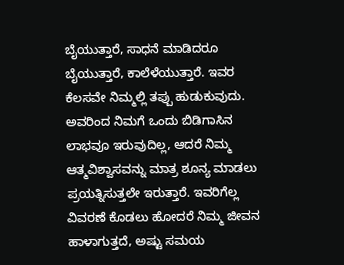ಬೈಯುತ್ತಾರೆ, ಸಾಧನೆ ಮಾಡಿದರೂ ಬೈಯುತ್ತಾರೆ, ಕಾಲೆಳೆಯುತ್ತಾರೆ. ಇವರ ಕೆಲಸವೇ ನಿಮ್ಮಲ್ಲಿ ತಪ್ಪು ಹುಡುಕುವುದು. ಅವರಿಂದ ನಿಮಗೆ ಒಂದು ಬಿಡಿಗಾಸಿನ ಲಾಭವೂ ಇರುವುದಿಲ್ಲ, ಆದರೆ ನಿಮ್ಮ ಆತ್ಮವಿಶ್ವಾಸವನ್ನು ಮಾತ್ರ ಶೂನ್ಯ ಮಾಡಲು ಪ್ರಯತ್ನಿಸುತ್ತಲೇ ಇರುತ್ತಾರೆ. ಇವರಿಗೆಲ್ಲ ವಿವರಣೆ ಕೊಡಲು ಹೋದರೆ ನಿಮ್ಮ ಜೀವನ ಹಾಳಾಗುತ್ತದೆ, ಅಷ್ಟು ಸಮಯ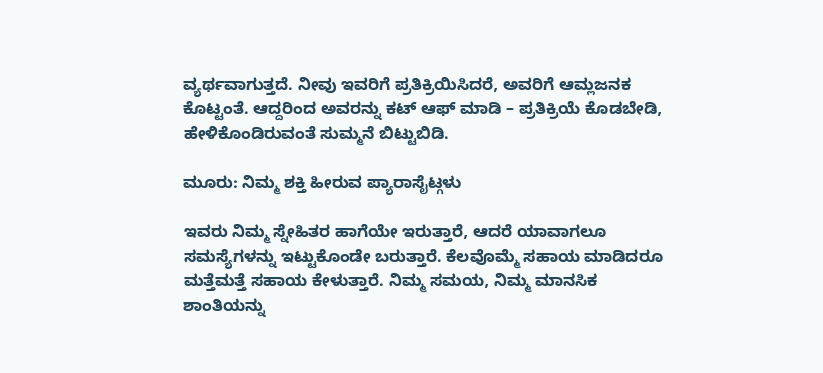ವ್ಯರ್ಥವಾಗುತ್ತದೆ. ನೀವು ಇವರಿಗೆ ಪ್ರತಿಕ್ರಿಯಿಸಿದರೆ, ಅವರಿಗೆ ಆಮ್ಲಜನಕ ಕೊಟ್ಟಂತೆ. ಆದ್ದರಿಂದ ಅವರನ್ನು ಕಟ್ ಆಫ್ ಮಾಡಿ – ಪ್ರತಿಕ್ರಿಯೆ ಕೊಡಬೇಡಿ, ಹೇಳಿಕೊಂಡಿರುವಂತೆ ಸುಮ್ಮನೆ ಬಿಟ್ಟುಬಿಡಿ.

ಮೂರು: ನಿಮ್ಮ ಶಕ್ತಿ ಹೀರುವ ಪ್ಯಾರಾಸೈಟ್ಗಳು

ಇವರು ನಿಮ್ಮ ಸ್ನೇಹಿತರ ಹಾಗೆಯೇ ಇರುತ್ತಾರೆ, ಆದರೆ ಯಾವಾಗಲೂ ಸಮಸ್ಯೆಗಳನ್ನು ಇಟ್ಟುಕೊಂಡೇ ಬರುತ್ತಾರೆ. ಕೆಲವೊಮ್ಮೆ ಸಹಾಯ ಮಾಡಿದರೂ ಮತ್ತೆಮತ್ತೆ ಸಹಾಯ ಕೇಳುತ್ತಾರೆ. ನಿಮ್ಮ ಸಮಯ, ನಿಮ್ಮ ಮಾನಸಿಕ ಶಾಂತಿಯನ್ನು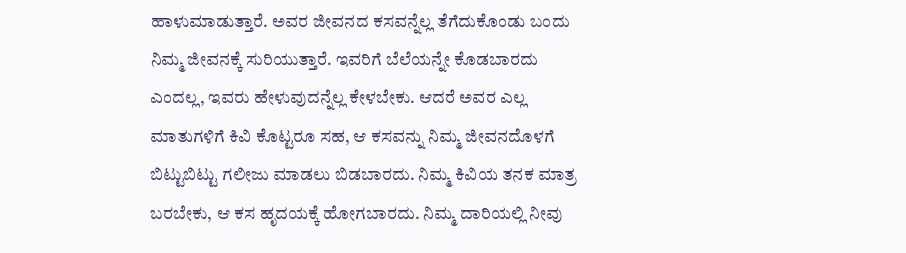ಹಾಳುಮಾಡುತ್ತಾರೆ. ಅವರ ಜೀವನದ ಕಸವನ್ನೆಲ್ಲ ತೆಗೆದುಕೊಂಡು ಬಂದು ನಿಮ್ಮ ಜೀವನಕ್ಕೆ ಸುರಿಯುತ್ತಾರೆ. ಇವರಿಗೆ ಬೆಲೆಯನ್ನೇ ಕೊಡಬಾರದು ಎಂದಲ್ಲ, ಇವರು ಹೇಳುವುದನ್ನೆಲ್ಲ ಕೇಳಬೇಕು. ಆದರೆ ಅವರ ಎಲ್ಲ ಮಾತುಗಳಿಗೆ ಕಿವಿ ಕೊಟ್ಟರೂ ಸಹ, ಆ ಕಸವನ್ನು ನಿಮ್ಮ ಜೀವನದೊಳಗೆ ಬಿಟ್ಟುಬಿಟ್ಟು ಗಲೀಜು ಮಾಡಲು ಬಿಡಬಾರದು. ನಿಮ್ಮ ಕಿವಿಯ ತನಕ ಮಾತ್ರ ಬರಬೇಕು, ಆ ಕಸ ಹೃದಯಕ್ಕೆ ಹೋಗಬಾರದು. ನಿಮ್ಮ ದಾರಿಯಲ್ಲಿ ನೀವು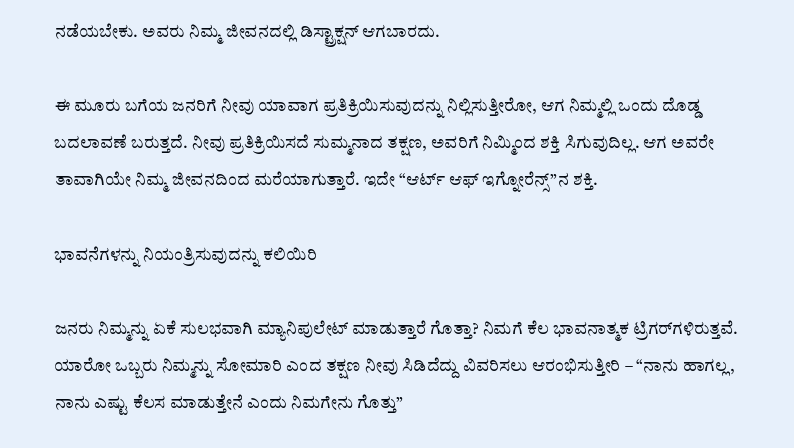ನಡೆಯಬೇಕು. ಅವರು ನಿಮ್ಮ ಜೀವನದಲ್ಲಿ ಡಿಸ್ಟ್ರಾಕ್ಷನ್ ಆಗಬಾರದು.

ಈ ಮೂರು ಬಗೆಯ ಜನರಿಗೆ ನೀವು ಯಾವಾಗ ಪ್ರತಿಕ್ರಿಯಿಸುವುದನ್ನು ನಿಲ್ಲಿಸುತ್ತೀರೋ, ಆಗ ನಿಮ್ಮಲ್ಲಿ ಒಂದು ದೊಡ್ಡ ಬದಲಾವಣೆ ಬರುತ್ತದೆ. ನೀವು ಪ್ರತಿಕ್ರಿಯಿಸದೆ ಸುಮ್ಮನಾದ ತಕ್ಷಣ, ಅವರಿಗೆ ನಿಮ್ಮಿಂದ ಶಕ್ತಿ ಸಿಗುವುದಿಲ್ಲ. ಆಗ ಅವರೇ ತಾವಾಗಿಯೇ ನಿಮ್ಮ ಜೀವನದಿಂದ ಮರೆಯಾಗುತ್ತಾರೆ. ಇದೇ “ಆರ್ಟ್ ಆಫ್ ಇಗ್ನೋರೆನ್ಸ್”ನ ಶಕ್ತಿ.

ಭಾವನೆಗಳನ್ನು ನಿಯಂತ್ರಿಸುವುದನ್ನು ಕಲಿಯಿರಿ

ಜನರು ನಿಮ್ಮನ್ನು ಏಕೆ ಸುಲಭವಾಗಿ ಮ್ಯಾನಿಪುಲೇಟ್ ಮಾಡುತ್ತಾರೆ ಗೊತ್ತಾ? ನಿಮಗೆ ಕೆಲ ಭಾವನಾತ್ಮಕ ಟ್ರಿಗರ್‌ಗಳಿರುತ್ತವೆ. ಯಾರೋ ಒಬ್ಬರು ನಿಮ್ಮನ್ನು ಸೋಮಾರಿ ಎಂದ ತಕ್ಷಣ ನೀವು ಸಿಡಿದೆದ್ದು ವಿವರಿಸಲು ಆರಂಭಿಸುತ್ತೀರಿ – “ನಾನು ಹಾಗಲ್ಲ, ನಾನು ಎಷ್ಟು ಕೆಲಸ ಮಾಡುತ್ತೇನೆ ಎಂದು ನಿಮಗೇನು ಗೊತ್ತು”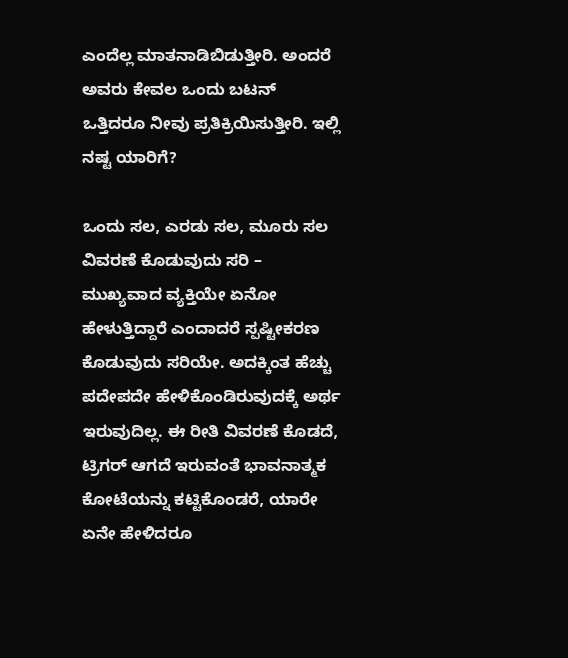ಎಂದೆಲ್ಲ ಮಾತನಾಡಿಬಿಡುತ್ತೀರಿ. ಅಂದರೆ ಅವರು ಕೇವಲ ಒಂದು ಬಟನ್ ಒತ್ತಿದರೂ ನೀವು ಪ್ರತಿಕ್ರಿಯಿಸುತ್ತೀರಿ. ಇಲ್ಲಿ ನಷ್ಟ ಯಾರಿಗೆ?

ಒಂದು ಸಲ, ಎರಡು ಸಲ, ಮೂರು ಸಲ ವಿವರಣೆ ಕೊಡುವುದು ಸರಿ – ಮುಖ್ಯವಾದ ವ್ಯಕ್ತಿಯೇ ಏನೋ ಹೇಳುತ್ತಿದ್ದಾರೆ ಎಂದಾದರೆ ಸ್ಪಷ್ಟೀಕರಣ ಕೊಡುವುದು ಸರಿಯೇ. ಅದಕ್ಕಿಂತ ಹೆಚ್ಚು ಪದೇಪದೇ ಹೇಳಿಕೊಂಡಿರುವುದಕ್ಕೆ ಅರ್ಥ ಇರುವುದಿಲ್ಲ. ಈ ರೀತಿ ವಿವರಣೆ ಕೊಡದೆ, ಟ್ರಿಗರ್ ಆಗದೆ ಇರುವಂತೆ ಭಾವನಾತ್ಮಕ ಕೋಟೆಯನ್ನು ಕಟ್ಟಿಕೊಂಡರೆ, ಯಾರೇ ಏನೇ ಹೇಳಿದರೂ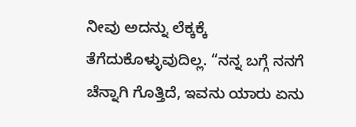ನೀವು ಅದನ್ನು ಲೆಕ್ಕಕ್ಕೆ ತೆಗೆದುಕೊಳ್ಳುವುದಿಲ್ಲ. “ನನ್ನ ಬಗ್ಗೆ ನನಗೆ ಚೆನ್ನಾಗಿ ಗೊತ್ತಿದೆ, ಇವನು ಯಾರು ಏನು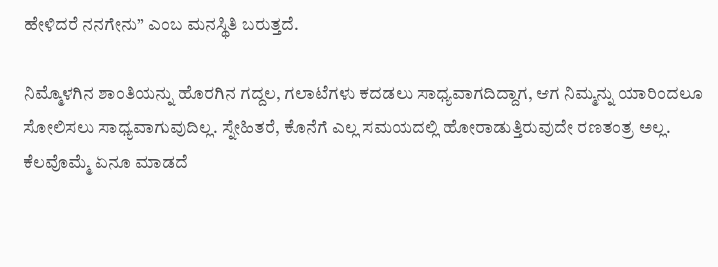ಹೇಳಿದರೆ ನನಗೇನು” ಎಂಬ ಮನಸ್ಥಿತಿ ಬರುತ್ತದೆ.

ನಿಮ್ಮೊಳಗಿನ ಶಾಂತಿಯನ್ನು ಹೊರಗಿನ ಗದ್ದಲ, ಗಲಾಟೆಗಳು ಕದಡಲು ಸಾಧ್ಯವಾಗದಿದ್ದಾಗ, ಆಗ ನಿಮ್ಮನ್ನು ಯಾರಿಂದಲೂ ಸೋಲಿಸಲು ಸಾಧ್ಯವಾಗುವುದಿಲ್ಲ. ಸ್ನೇಹಿತರೆ, ಕೊನೆಗೆ ಎಲ್ಲ ಸಮಯದಲ್ಲಿ ಹೋರಾಡುತ್ತಿರುವುದೇ ರಣತಂತ್ರ ಅಲ್ಲ. ಕೆಲವೊಮ್ಮೆ ಏನೂ ಮಾಡದೆ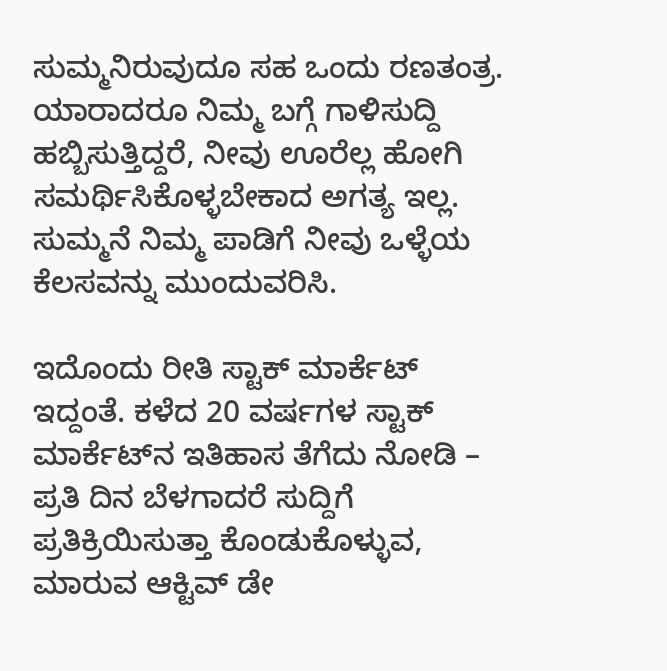ಸುಮ್ಮನಿರುವುದೂ ಸಹ ಒಂದು ರಣತಂತ್ರ. ಯಾರಾದರೂ ನಿಮ್ಮ ಬಗ್ಗೆ ಗಾಳಿಸುದ್ದಿ ಹಬ್ಬಿಸುತ್ತಿದ್ದರೆ, ನೀವು ಊರೆಲ್ಲ ಹೋಗಿ ಸಮರ್ಥಿಸಿಕೊಳ್ಳಬೇಕಾದ ಅಗತ್ಯ ಇಲ್ಲ. ಸುಮ್ಮನೆ ನಿಮ್ಮ ಪಾಡಿಗೆ ನೀವು ಒಳ್ಳೆಯ ಕೆಲಸವನ್ನು ಮುಂದುವರಿಸಿ.

ಇದೊಂದು ರೀತಿ ಸ್ಟಾಕ್ ಮಾರ್ಕೆಟ್ ಇದ್ದಂತೆ. ಕಳೆದ 20 ವರ್ಷಗಳ ಸ್ಟಾಕ್ ಮಾರ್ಕೆಟ್‌ನ ಇತಿಹಾಸ ತೆಗೆದು ನೋಡಿ – ಪ್ರತಿ ದಿನ ಬೆಳಗಾದರೆ ಸುದ್ದಿಗೆ ಪ್ರತಿಕ್ರಿಯಿಸುತ್ತಾ ಕೊಂಡುಕೊಳ್ಳುವ, ಮಾರುವ ಆಕ್ಟಿವ್ ಡೇ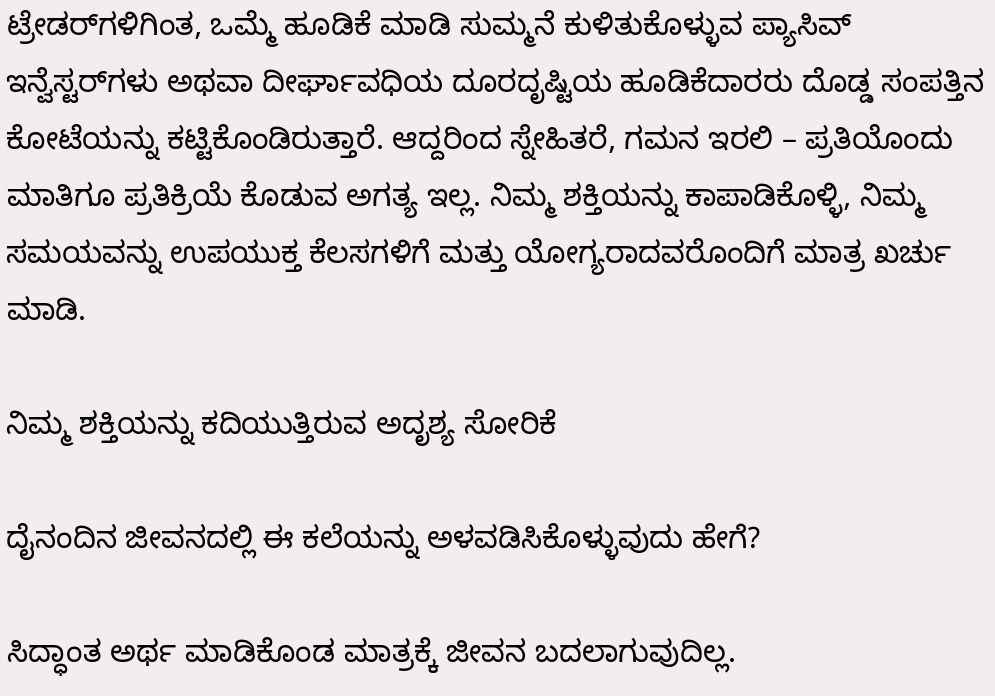ಟ್ರೇಡರ್‌ಗಳಿಗಿಂತ, ಒಮ್ಮೆ ಹೂಡಿಕೆ ಮಾಡಿ ಸುಮ್ಮನೆ ಕುಳಿತುಕೊಳ್ಳುವ ಪ್ಯಾಸಿವ್ ಇನ್ವೆಸ್ಟರ್‌ಗಳು ಅಥವಾ ದೀರ್ಘಾವಧಿಯ ದೂರದೃಷ್ಟಿಯ ಹೂಡಿಕೆದಾರರು ದೊಡ್ಡ ಸಂಪತ್ತಿನ ಕೋಟೆಯನ್ನು ಕಟ್ಟಿಕೊಂಡಿರುತ್ತಾರೆ. ಆದ್ದರಿಂದ ಸ್ನೇಹಿತರೆ, ಗಮನ ಇರಲಿ – ಪ್ರತಿಯೊಂದು ಮಾತಿಗೂ ಪ್ರತಿಕ್ರಿಯೆ ಕೊಡುವ ಅಗತ್ಯ ಇಲ್ಲ. ನಿಮ್ಮ ಶಕ್ತಿಯನ್ನು ಕಾಪಾಡಿಕೊಳ್ಳಿ, ನಿಮ್ಮ ಸಮಯವನ್ನು ಉಪಯುಕ್ತ ಕೆಲಸಗಳಿಗೆ ಮತ್ತು ಯೋಗ್ಯರಾದವರೊಂದಿಗೆ ಮಾತ್ರ ಖರ್ಚು ಮಾಡಿ.

ನಿಮ್ಮ ಶಕ್ತಿಯನ್ನು ಕದಿಯುತ್ತಿರುವ ಅದೃಶ್ಯ ಸೋರಿಕೆ

ದೈನಂದಿನ ಜೀವನದಲ್ಲಿ ಈ ಕಲೆಯನ್ನು ಅಳವಡಿಸಿಕೊಳ್ಳುವುದು ಹೇಗೆ?

ಸಿದ್ಧಾಂತ ಅರ್ಥ ಮಾಡಿಕೊಂಡ ಮಾತ್ರಕ್ಕೆ ಜೀವನ ಬದಲಾಗುವುದಿಲ್ಲ.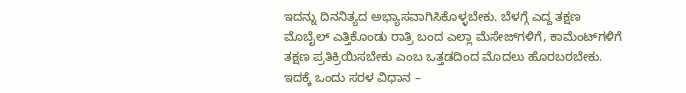ಇದನ್ನು ದಿನನಿತ್ಯದ ಅಭ್ಯಾಸವಾಗಿಸಿಕೊಳ್ಳಬೇಕು. ಬೆಳಗ್ಗೆ ಎದ್ದ ತಕ್ಷಣ ಮೊಬೈಲ್ ಎತ್ತಿಕೊಂಡು ರಾತ್ರಿ ಬಂದ ಎಲ್ಲಾ ಮೆಸೇಜ್‌ಗಳಿಗೆ, ಕಾಮೆಂಟ್‌ಗಳಿಗೆ ತಕ್ಷಣ ಪ್ರತಿಕ್ರಿಯಿಸಬೇಕು ಎಂಬ ಒತ್ತಡದಿಂದ ಮೊದಲು ಹೊರಬರಬೇಕು. ಇದಕ್ಕೆ ಒಂದು ಸರಳ ವಿಧಾನ –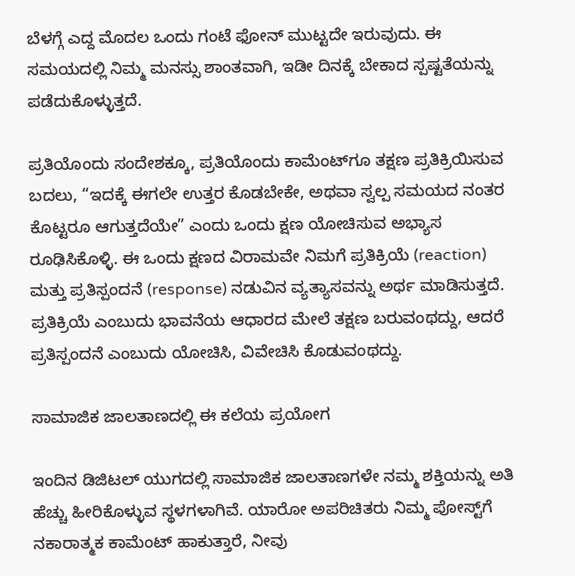ಬೆಳಗ್ಗೆ ಎದ್ದ ಮೊದಲ ಒಂದು ಗಂಟೆ ಫೋನ್ ಮುಟ್ಟದೇ ಇರುವುದು. ಈ ಸಮಯದಲ್ಲಿ ನಿಮ್ಮ ಮನಸ್ಸು ಶಾಂತವಾಗಿ, ಇಡೀ ದಿನಕ್ಕೆ ಬೇಕಾದ ಸ್ಪಷ್ಟತೆಯನ್ನು ಪಡೆದುಕೊಳ್ಳುತ್ತದೆ.

ಪ್ರತಿಯೊಂದು ಸಂದೇಶಕ್ಕೂ, ಪ್ರತಿಯೊಂದು ಕಾಮೆಂಟ್‌ಗೂ ತಕ್ಷಣ ಪ್ರತಿಕ್ರಿಯಿಸುವ ಬದಲು, “ಇದಕ್ಕೆ ಈಗಲೇ ಉತ್ತರ ಕೊಡಬೇಕೇ, ಅಥವಾ ಸ್ವಲ್ಪ ಸಮಯದ ನಂತರ ಕೊಟ್ಟರೂ ಆಗುತ್ತದೆಯೇ” ಎಂದು ಒಂದು ಕ್ಷಣ ಯೋಚಿಸುವ ಅಭ್ಯಾಸ ರೂಢಿಸಿಕೊಳ್ಳಿ. ಈ ಒಂದು ಕ್ಷಣದ ವಿರಾಮವೇ ನಿಮಗೆ ಪ್ರತಿಕ್ರಿಯೆ (reaction) ಮತ್ತು ಪ್ರತಿಸ್ಪಂದನೆ (response) ನಡುವಿನ ವ್ಯತ್ಯಾಸವನ್ನು ಅರ್ಥ ಮಾಡಿಸುತ್ತದೆ. ಪ್ರತಿಕ್ರಿಯೆ ಎಂಬುದು ಭಾವನೆಯ ಆಧಾರದ ಮೇಲೆ ತಕ್ಷಣ ಬರುವಂಥದ್ದು, ಆದರೆ ಪ್ರತಿಸ್ಪಂದನೆ ಎಂಬುದು ಯೋಚಿಸಿ, ವಿವೇಚಿಸಿ ಕೊಡುವಂಥದ್ದು.

ಸಾಮಾಜಿಕ ಜಾಲತಾಣದಲ್ಲಿ ಈ ಕಲೆಯ ಪ್ರಯೋಗ

ಇಂದಿನ ಡಿಜಿಟಲ್ ಯುಗದಲ್ಲಿ ಸಾಮಾಜಿಕ ಜಾಲತಾಣಗಳೇ ನಮ್ಮ ಶಕ್ತಿಯನ್ನು ಅತಿ ಹೆಚ್ಚು ಹೀರಿಕೊಳ್ಳುವ ಸ್ಥಳಗಳಾಗಿವೆ. ಯಾರೋ ಅಪರಿಚಿತರು ನಿಮ್ಮ ಪೋಸ್ಟ್‌ಗೆ ನಕಾರಾತ್ಮಕ ಕಾಮೆಂಟ್ ಹಾಕುತ್ತಾರೆ, ನೀವು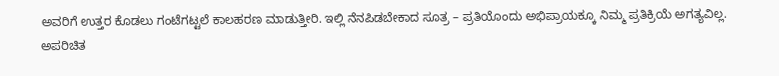ಅವರಿಗೆ ಉತ್ತರ ಕೊಡಲು ಗಂಟೆಗಟ್ಟಲೆ ಕಾಲಹರಣ ಮಾಡುತ್ತೀರಿ. ಇಲ್ಲಿ ನೆನಪಿಡಬೇಕಾದ ಸೂತ್ರ – ಪ್ರತಿಯೊಂದು ಅಭಿಪ್ರಾಯಕ್ಕೂ ನಿಮ್ಮ ಪ್ರತಿಕ್ರಿಯೆ ಅಗತ್ಯವಿಲ್ಲ. ಅಪರಿಚಿತ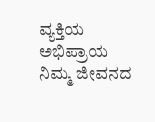ವ್ಯಕ್ತಿಯ ಅಭಿಪ್ರಾಯ ನಿಮ್ಮ ಜೀವನದ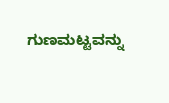ಗುಣಮಟ್ಟವನ್ನು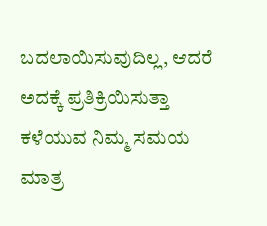ಬದಲಾಯಿಸುವುದಿಲ್ಲ, ಆದರೆ ಅದಕ್ಕೆ ಪ್ರತಿಕ್ರಿಯಿಸುತ್ತಾ ಕಳೆಯುವ ನಿಮ್ಮ ಸಮಯ ಮಾತ್ರ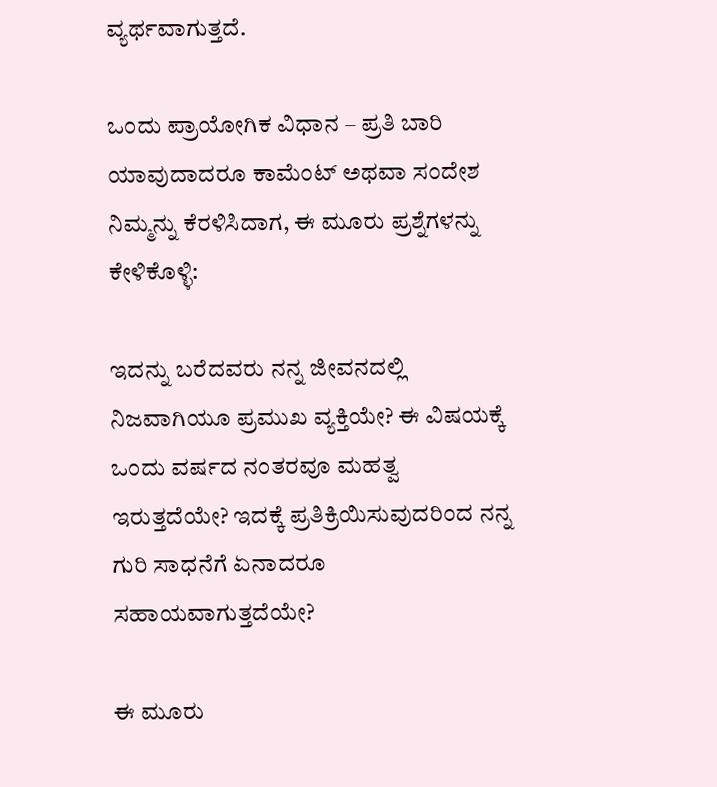ವ್ಯರ್ಥವಾಗುತ್ತದೆ.

ಒಂದು ಪ್ರಾಯೋಗಿಕ ವಿಧಾನ – ಪ್ರತಿ ಬಾರಿ ಯಾವುದಾದರೂ ಕಾಮೆಂಟ್ ಅಥವಾ ಸಂದೇಶ ನಿಮ್ಮನ್ನು ಕೆರಳಿಸಿದಾಗ, ಈ ಮೂರು ಪ್ರಶ್ನೆಗಳನ್ನು ಕೇಳಿಕೊಳ್ಳಿ:

ಇದನ್ನು ಬರೆದವರು ನನ್ನ ಜೀವನದಲ್ಲಿ ನಿಜವಾಗಿಯೂ ಪ್ರಮುಖ ವ್ಯಕ್ತಿಯೇ? ಈ ವಿಷಯಕ್ಕೆ ಒಂದು ವರ್ಷದ ನಂತರವೂ ಮಹತ್ವ ಇರುತ್ತದೆಯೇ? ಇದಕ್ಕೆ ಪ್ರತಿಕ್ರಿಯಿಸುವುದರಿಂದ ನನ್ನ ಗುರಿ ಸಾಧನೆಗೆ ಏನಾದರೂ ಸಹಾಯವಾಗುತ್ತದೆಯೇ?

ಈ ಮೂರು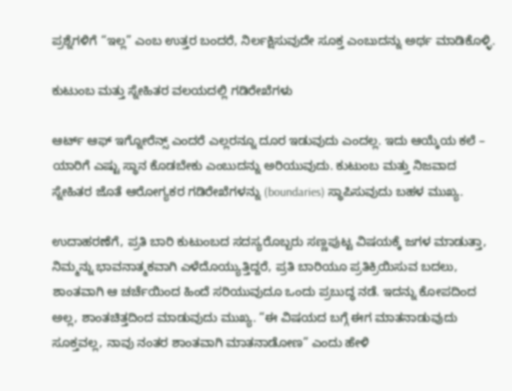ಪ್ರಶ್ನೆಗಳಿಗೆ “ಇಲ್ಲ” ಎಂಬ ಉತ್ತರ ಬಂದರೆ, ನಿರ್ಲಕ್ಷಿಸುವುದೇ ಸೂಕ್ತ ಎಂಬುದನ್ನು ಅರ್ಥ ಮಾಡಿಕೊಳ್ಳಿ.

ಕುಟುಂಬ ಮತ್ತು ಸ್ನೇಹಿತರ ವಲಯದಲ್ಲಿ ಗಡಿರೇಖೆಗಳು

ಆರ್ಟ್ ಆಫ್ ಇಗ್ನೋರೆನ್ಸ್ ಎಂದರೆ ಎಲ್ಲರನ್ನೂ ದೂರ ಇಡುವುದು ಎಂದಲ್ಲ. ಇದು ಆಯ್ಕೆಯ ಕಲೆ – ಯಾರಿಗೆ ಎಷ್ಟು ಸ್ಥಾನ ಕೊಡಬೇಕು ಎಂಬುದನ್ನು ಅರಿಯುವುದು. ಕುಟುಂಬ ಮತ್ತು ನಿಜವಾದ ಸ್ನೇಹಿತರ ಜೊತೆ ಆರೋಗ್ಯಕರ ಗಡಿರೇಖೆಗಳನ್ನು (boundaries) ಸ್ಥಾಪಿಸುವುದು ಬಹಳ ಮುಖ್ಯ.

ಉದಾಹರಣೆಗೆ, ಪ್ರತಿ ಬಾರಿ ಕುಟುಂಬದ ಸದಸ್ಯರೊಬ್ಬರು ಸಣ್ಣಪುಟ್ಟ ವಿಷಯಕ್ಕೆ ಜಗಳ ಮಾಡುತ್ತಾ, ನಿಮ್ಮನ್ನು ಭಾವನಾತ್ಮಕವಾಗಿ ಎಳೆದೊಯ್ಯುತ್ತಿದ್ದರೆ, ಪ್ರತಿ ಬಾರಿಯೂ ಪ್ರತಿಕ್ರಿಯಿಸುವ ಬದಲು, ಶಾಂತವಾಗಿ ಆ ಚರ್ಚೆಯಿಂದ ಹಿಂದೆ ಸರಿಯುವುದೂ ಒಂದು ಪ್ರಬುದ್ಧ ನಡೆ. ಇದನ್ನು ಕೋಪದಿಂದ ಅಲ್ಲ, ಶಾಂತಚಿತ್ತದಿಂದ ಮಾಡುವುದು ಮುಖ್ಯ. “ಈ ವಿಷಯದ ಬಗ್ಗೆ ಈಗ ಮಾತನಾಡುವುದು ಸೂಕ್ತವಲ್ಲ, ನಾವು ನಂತರ ಶಾಂತವಾಗಿ ಮಾತನಾಡೋಣ” ಎಂದು ಹೇಳಿ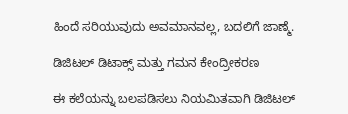ಹಿಂದೆ ಸರಿಯುವುದು ಅವಮಾನವಲ್ಲ, ಬದಲಿಗೆ ಜಾಣ್ಮೆ.

ಡಿಜಿಟಲ್ ಡಿಟಾಕ್ಸ್ ಮತ್ತು ಗಮನ ಕೇಂದ್ರೀಕರಣ

ಈ ಕಲೆಯನ್ನು ಬಲಪಡಿಸಲು ನಿಯಮಿತವಾಗಿ ಡಿಜಿಟಲ್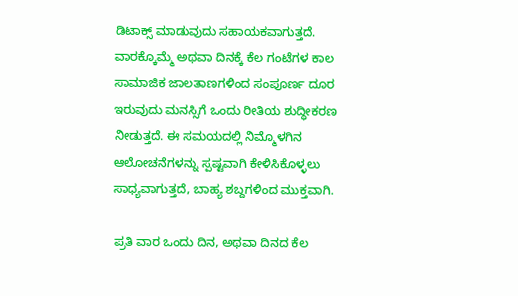ಡಿಟಾಕ್ಸ್ ಮಾಡುವುದು ಸಹಾಯಕವಾಗುತ್ತದೆ. ವಾರಕ್ಕೊಮ್ಮೆ ಅಥವಾ ದಿನಕ್ಕೆ ಕೆಲ ಗಂಟೆಗಳ ಕಾಲ ಸಾಮಾಜಿಕ ಜಾಲತಾಣಗಳಿಂದ ಸಂಪೂರ್ಣ ದೂರ ಇರುವುದು ಮನಸ್ಸಿಗೆ ಒಂದು ರೀತಿಯ ಶುದ್ಧೀಕರಣ ನೀಡುತ್ತದೆ. ಈ ಸಮಯದಲ್ಲಿ ನಿಮ್ಮೊಳಗಿನ ಆಲೋಚನೆಗಳನ್ನು ಸ್ಪಷ್ಟವಾಗಿ ಕೇಳಿಸಿಕೊಳ್ಳಲು ಸಾಧ್ಯವಾಗುತ್ತದೆ, ಬಾಹ್ಯ ಶಬ್ದಗಳಿಂದ ಮುಕ್ತವಾಗಿ.

ಪ್ರತಿ ವಾರ ಒಂದು ದಿನ, ಅಥವಾ ದಿನದ ಕೆಲ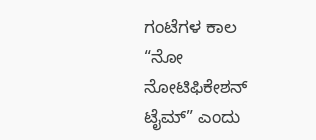ಗಂಟೆಗಳ ಕಾಲ “ನೋ ನೋಟಿಫಿಕೇಶನ್ ಟೈಮ್” ಎಂದು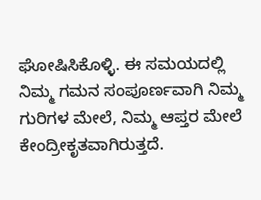ಘೋಷಿಸಿಕೊಳ್ಳಿ. ಈ ಸಮಯದಲ್ಲಿ ನಿಮ್ಮ ಗಮನ ಸಂಪೂರ್ಣವಾಗಿ ನಿಮ್ಮ ಗುರಿಗಳ ಮೇಲೆ, ನಿಮ್ಮ ಆಪ್ತರ ಮೇಲೆ ಕೇಂದ್ರೀಕೃತವಾಗಿರುತ್ತದೆ.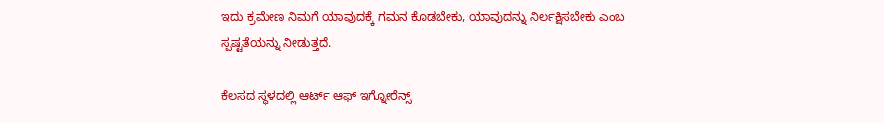ಇದು ಕ್ರಮೇಣ ನಿಮಗೆ ಯಾವುದಕ್ಕೆ ಗಮನ ಕೊಡಬೇಕು, ಯಾವುದನ್ನು ನಿರ್ಲಕ್ಷಿಸಬೇಕು ಎಂಬ ಸ್ಪಷ್ಟತೆಯನ್ನು ನೀಡುತ್ತದೆ.

ಕೆಲಸದ ಸ್ಥಳದಲ್ಲಿ ಆರ್ಟ್ ಆಫ್ ಇಗ್ನೋರೆನ್ಸ್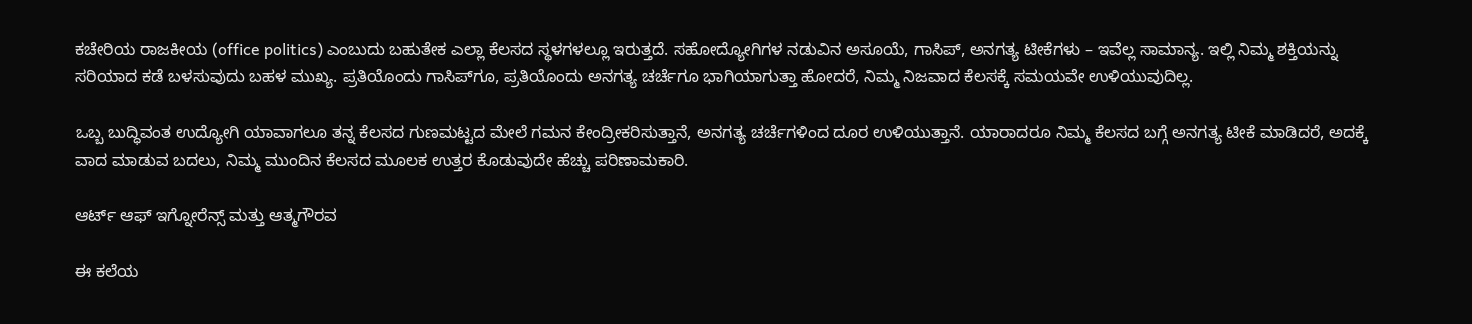ಕಚೇರಿಯ ರಾಜಕೀಯ (office politics) ಎಂಬುದು ಬಹುತೇಕ ಎಲ್ಲಾ ಕೆಲಸದ ಸ್ಥಳಗಳಲ್ಲೂ ಇರುತ್ತದೆ. ಸಹೋದ್ಯೋಗಿಗಳ ನಡುವಿನ ಅಸೂಯೆ, ಗಾಸಿಪ್, ಅನಗತ್ಯ ಟೀಕೆಗಳು – ಇವೆಲ್ಲ ಸಾಮಾನ್ಯ. ಇಲ್ಲಿ ನಿಮ್ಮ ಶಕ್ತಿಯನ್ನು ಸರಿಯಾದ ಕಡೆ ಬಳಸುವುದು ಬಹಳ ಮುಖ್ಯ. ಪ್ರತಿಯೊಂದು ಗಾಸಿಪ್‌ಗೂ, ಪ್ರತಿಯೊಂದು ಅನಗತ್ಯ ಚರ್ಚೆಗೂ ಭಾಗಿಯಾಗುತ್ತಾ ಹೋದರೆ, ನಿಮ್ಮ ನಿಜವಾದ ಕೆಲಸಕ್ಕೆ ಸಮಯವೇ ಉಳಿಯುವುದಿಲ್ಲ.

ಒಬ್ಬ ಬುದ್ಧಿವಂತ ಉದ್ಯೋಗಿ ಯಾವಾಗಲೂ ತನ್ನ ಕೆಲಸದ ಗುಣಮಟ್ಟದ ಮೇಲೆ ಗಮನ ಕೇಂದ್ರೀಕರಿಸುತ್ತಾನೆ, ಅನಗತ್ಯ ಚರ್ಚೆಗಳಿಂದ ದೂರ ಉಳಿಯುತ್ತಾನೆ. ಯಾರಾದರೂ ನಿಮ್ಮ ಕೆಲಸದ ಬಗ್ಗೆ ಅನಗತ್ಯ ಟೀಕೆ ಮಾಡಿದರೆ, ಅದಕ್ಕೆ ವಾದ ಮಾಡುವ ಬದಲು, ನಿಮ್ಮ ಮುಂದಿನ ಕೆಲಸದ ಮೂಲಕ ಉತ್ತರ ಕೊಡುವುದೇ ಹೆಚ್ಚು ಪರಿಣಾಮಕಾರಿ.

ಆರ್ಟ್ ಆಫ್ ಇಗ್ನೋರೆನ್ಸ್ ಮತ್ತು ಆತ್ಮಗೌರವ

ಈ ಕಲೆಯ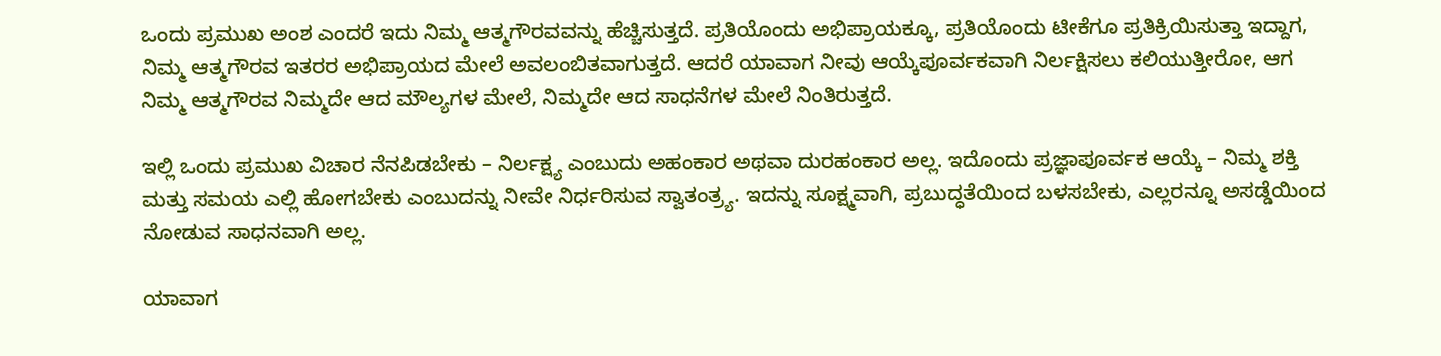ಒಂದು ಪ್ರಮುಖ ಅಂಶ ಎಂದರೆ ಇದು ನಿಮ್ಮ ಆತ್ಮಗೌರವವನ್ನು ಹೆಚ್ಚಿಸುತ್ತದೆ. ಪ್ರತಿಯೊಂದು ಅಭಿಪ್ರಾಯಕ್ಕೂ, ಪ್ರತಿಯೊಂದು ಟೀಕೆಗೂ ಪ್ರತಿಕ್ರಿಯಿಸುತ್ತಾ ಇದ್ದಾಗ, ನಿಮ್ಮ ಆತ್ಮಗೌರವ ಇತರರ ಅಭಿಪ್ರಾಯದ ಮೇಲೆ ಅವಲಂಬಿತವಾಗುತ್ತದೆ. ಆದರೆ ಯಾವಾಗ ನೀವು ಆಯ್ಕೆಪೂರ್ವಕವಾಗಿ ನಿರ್ಲಕ್ಷಿಸಲು ಕಲಿಯುತ್ತೀರೋ, ಆಗ ನಿಮ್ಮ ಆತ್ಮಗೌರವ ನಿಮ್ಮದೇ ಆದ ಮೌಲ್ಯಗಳ ಮೇಲೆ, ನಿಮ್ಮದೇ ಆದ ಸಾಧನೆಗಳ ಮೇಲೆ ನಿಂತಿರುತ್ತದೆ.

ಇಲ್ಲಿ ಒಂದು ಪ್ರಮುಖ ವಿಚಾರ ನೆನಪಿಡಬೇಕು – ನಿರ್ಲಕ್ಷ್ಯ ಎಂಬುದು ಅಹಂಕಾರ ಅಥವಾ ದುರಹಂಕಾರ ಅಲ್ಲ. ಇದೊಂದು ಪ್ರಜ್ಞಾಪೂರ್ವಕ ಆಯ್ಕೆ – ನಿಮ್ಮ ಶಕ್ತಿ ಮತ್ತು ಸಮಯ ಎಲ್ಲಿ ಹೋಗಬೇಕು ಎಂಬುದನ್ನು ನೀವೇ ನಿರ್ಧರಿಸುವ ಸ್ವಾತಂತ್ರ್ಯ. ಇದನ್ನು ಸೂಕ್ಷ್ಮವಾಗಿ, ಪ್ರಬುದ್ಧತೆಯಿಂದ ಬಳಸಬೇಕು, ಎಲ್ಲರನ್ನೂ ಅಸಡ್ಡೆಯಿಂದ ನೋಡುವ ಸಾಧನವಾಗಿ ಅಲ್ಲ.

ಯಾವಾಗ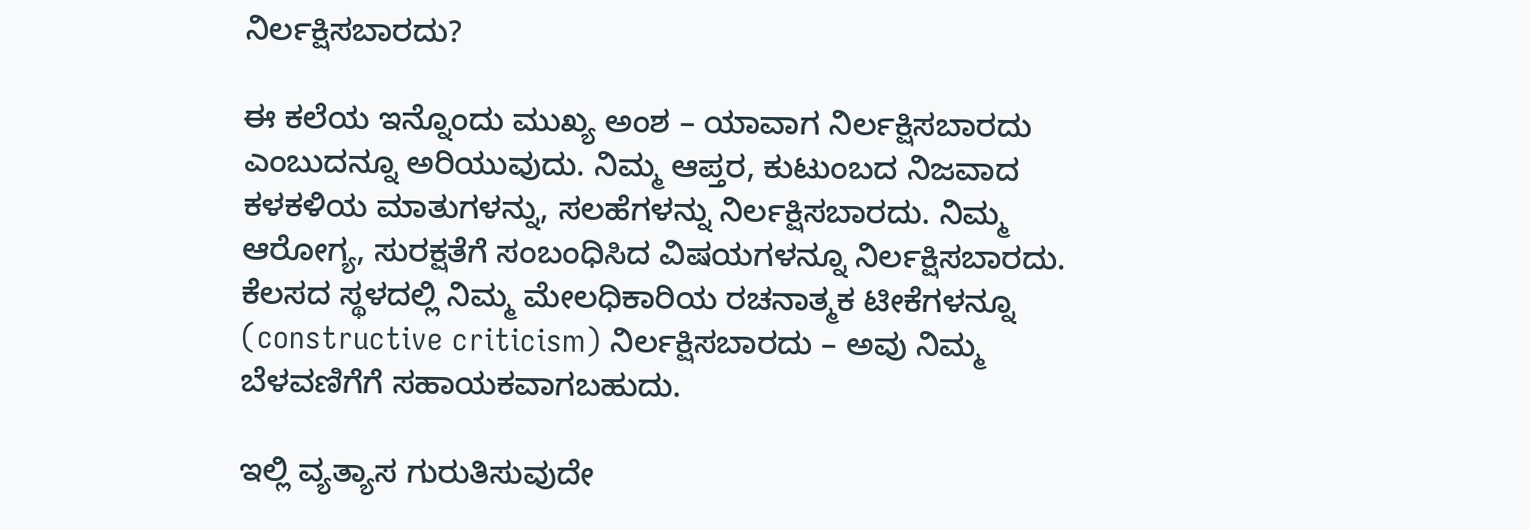ನಿರ್ಲಕ್ಷಿಸಬಾರದು?

ಈ ಕಲೆಯ ಇನ್ನೊಂದು ಮುಖ್ಯ ಅಂಶ – ಯಾವಾಗ ನಿರ್ಲಕ್ಷಿಸಬಾರದು ಎಂಬುದನ್ನೂ ಅರಿಯುವುದು. ನಿಮ್ಮ ಆಪ್ತರ, ಕುಟುಂಬದ ನಿಜವಾದ ಕಳಕಳಿಯ ಮಾತುಗಳನ್ನು, ಸಲಹೆಗಳನ್ನು ನಿರ್ಲಕ್ಷಿಸಬಾರದು. ನಿಮ್ಮ ಆರೋಗ್ಯ, ಸುರಕ್ಷತೆಗೆ ಸಂಬಂಧಿಸಿದ ವಿಷಯಗಳನ್ನೂ ನಿರ್ಲಕ್ಷಿಸಬಾರದು. ಕೆಲಸದ ಸ್ಥಳದಲ್ಲಿ ನಿಮ್ಮ ಮೇಲಧಿಕಾರಿಯ ರಚನಾತ್ಮಕ ಟೀಕೆಗಳನ್ನೂ (constructive criticism) ನಿರ್ಲಕ್ಷಿಸಬಾರದು – ಅವು ನಿಮ್ಮ ಬೆಳವಣಿಗೆಗೆ ಸಹಾಯಕವಾಗಬಹುದು.

ಇಲ್ಲಿ ವ್ಯತ್ಯಾಸ ಗುರುತಿಸುವುದೇ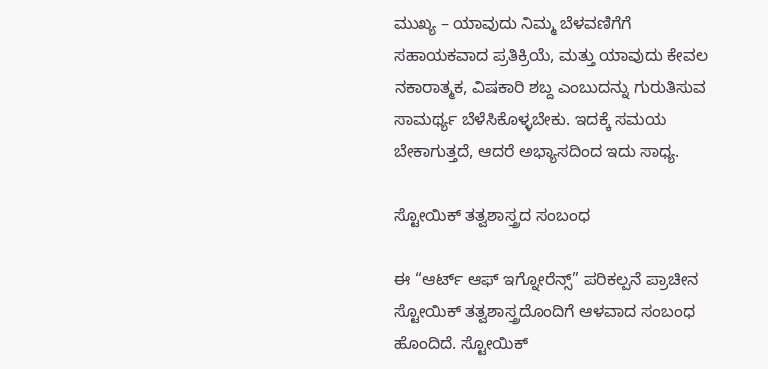ಮುಖ್ಯ – ಯಾವುದು ನಿಮ್ಮ ಬೆಳವಣಿಗೆಗೆ ಸಹಾಯಕವಾದ ಪ್ರತಿಕ್ರಿಯೆ, ಮತ್ತು ಯಾವುದು ಕೇವಲ ನಕಾರಾತ್ಮಕ, ವಿಷಕಾರಿ ಶಬ್ದ ಎಂಬುದನ್ನು ಗುರುತಿಸುವ ಸಾಮರ್ಥ್ಯ ಬೆಳೆಸಿಕೊಳ್ಳಬೇಕು. ಇದಕ್ಕೆ ಸಮಯ ಬೇಕಾಗುತ್ತದೆ, ಆದರೆ ಅಭ್ಯಾಸದಿಂದ ಇದು ಸಾಧ್ಯ.

ಸ್ಟೋಯಿಕ್ ತತ್ವಶಾಸ್ತ್ರದ ಸಂಬಂಧ

ಈ “ಆರ್ಟ್ ಆಫ್ ಇಗ್ನೋರೆನ್ಸ್” ಪರಿಕಲ್ಪನೆ ಪ್ರಾಚೀನ ಸ್ಟೋಯಿಕ್ ತತ್ವಶಾಸ್ತ್ರದೊಂದಿಗೆ ಆಳವಾದ ಸಂಬಂಧ ಹೊಂದಿದೆ. ಸ್ಟೋಯಿಕ್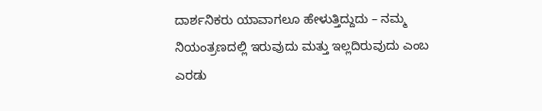ದಾರ್ಶನಿಕರು ಯಾವಾಗಲೂ ಹೇಳುತ್ತಿದ್ದುದು – ನಮ್ಮ ನಿಯಂತ್ರಣದಲ್ಲಿ ಇರುವುದು ಮತ್ತು ಇಲ್ಲದಿರುವುದು ಎಂಬ ಎರಡು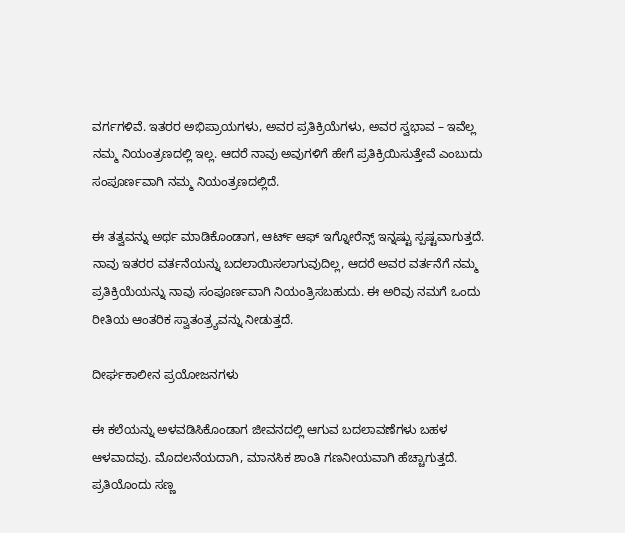ವರ್ಗಗಳಿವೆ. ಇತರರ ಅಭಿಪ್ರಾಯಗಳು, ಅವರ ಪ್ರತಿಕ್ರಿಯೆಗಳು, ಅವರ ಸ್ವಭಾವ – ಇವೆಲ್ಲ ನಮ್ಮ ನಿಯಂತ್ರಣದಲ್ಲಿ ಇಲ್ಲ. ಆದರೆ ನಾವು ಅವುಗಳಿಗೆ ಹೇಗೆ ಪ್ರತಿಕ್ರಿಯಿಸುತ್ತೇವೆ ಎಂಬುದು ಸಂಪೂರ್ಣವಾಗಿ ನಮ್ಮ ನಿಯಂತ್ರಣದಲ್ಲಿದೆ.

ಈ ತತ್ವವನ್ನು ಅರ್ಥ ಮಾಡಿಕೊಂಡಾಗ, ಆರ್ಟ್ ಆಫ್ ಇಗ್ನೋರೆನ್ಸ್ ಇನ್ನಷ್ಟು ಸ್ಪಷ್ಟವಾಗುತ್ತದೆ. ನಾವು ಇತರರ ವರ್ತನೆಯನ್ನು ಬದಲಾಯಿಸಲಾಗುವುದಿಲ್ಲ, ಆದರೆ ಅವರ ವರ್ತನೆಗೆ ನಮ್ಮ ಪ್ರತಿಕ್ರಿಯೆಯನ್ನು ನಾವು ಸಂಪೂರ್ಣವಾಗಿ ನಿಯಂತ್ರಿಸಬಹುದು. ಈ ಅರಿವು ನಮಗೆ ಒಂದು ರೀತಿಯ ಆಂತರಿಕ ಸ್ವಾತಂತ್ರ್ಯವನ್ನು ನೀಡುತ್ತದೆ.

ದೀರ್ಘಕಾಲೀನ ಪ್ರಯೋಜನಗಳು

ಈ ಕಲೆಯನ್ನು ಅಳವಡಿಸಿಕೊಂಡಾಗ ಜೀವನದಲ್ಲಿ ಆಗುವ ಬದಲಾವಣೆಗಳು ಬಹಳ ಆಳವಾದವು. ಮೊದಲನೆಯದಾಗಿ, ಮಾನಸಿಕ ಶಾಂತಿ ಗಣನೀಯವಾಗಿ ಹೆಚ್ಚಾಗುತ್ತದೆ. ಪ್ರತಿಯೊಂದು ಸಣ್ಣ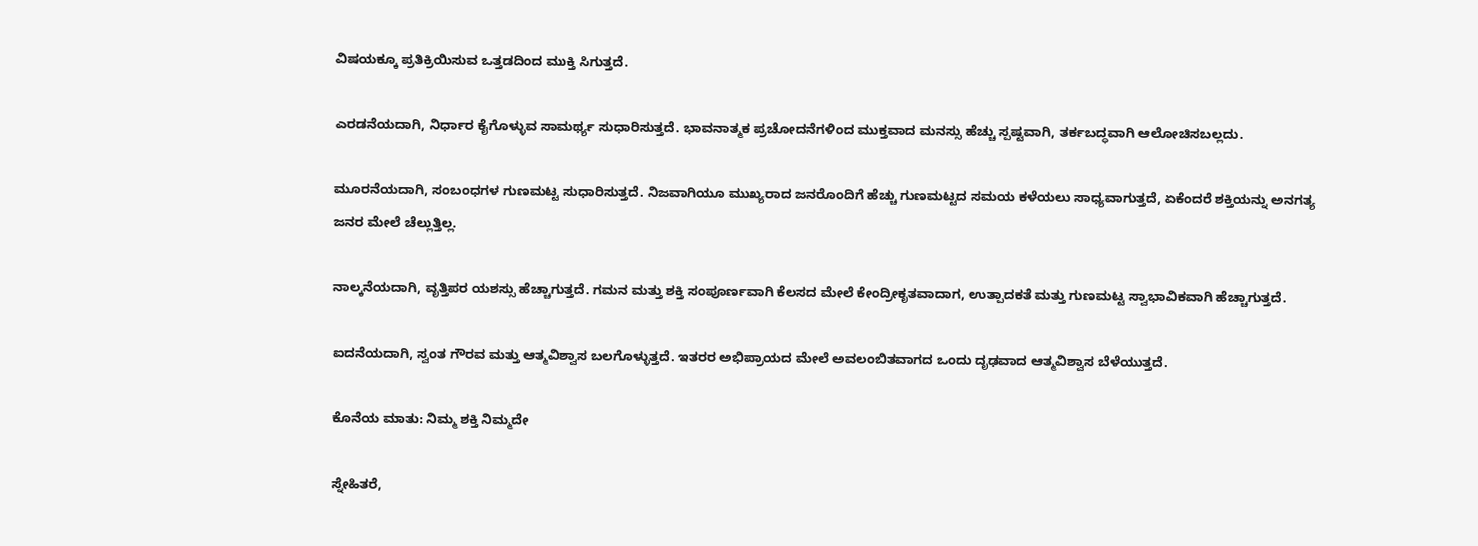ವಿಷಯಕ್ಕೂ ಪ್ರತಿಕ್ರಿಯಿಸುವ ಒತ್ತಡದಿಂದ ಮುಕ್ತಿ ಸಿಗುತ್ತದೆ.

ಎರಡನೆಯದಾಗಿ, ನಿರ್ಧಾರ ಕೈಗೊಳ್ಳುವ ಸಾಮರ್ಥ್ಯ ಸುಧಾರಿಸುತ್ತದೆ. ಭಾವನಾತ್ಮಕ ಪ್ರಚೋದನೆಗಳಿಂದ ಮುಕ್ತವಾದ ಮನಸ್ಸು ಹೆಚ್ಚು ಸ್ಪಷ್ಟವಾಗಿ, ತರ್ಕಬದ್ಧವಾಗಿ ಆಲೋಚಿಸಬಲ್ಲದು.

ಮೂರನೆಯದಾಗಿ, ಸಂಬಂಧಗಳ ಗುಣಮಟ್ಟ ಸುಧಾರಿಸುತ್ತದೆ. ನಿಜವಾಗಿಯೂ ಮುಖ್ಯರಾದ ಜನರೊಂದಿಗೆ ಹೆಚ್ಚು ಗುಣಮಟ್ಟದ ಸಮಯ ಕಳೆಯಲು ಸಾಧ್ಯವಾಗುತ್ತದೆ, ಏಕೆಂದರೆ ಶಕ್ತಿಯನ್ನು ಅನಗತ್ಯ ಜನರ ಮೇಲೆ ಚೆಲ್ಲುತ್ತಿಲ್ಲ.

ನಾಲ್ಕನೆಯದಾಗಿ, ವೃತ್ತಿಪರ ಯಶಸ್ಸು ಹೆಚ್ಚಾಗುತ್ತದೆ. ಗಮನ ಮತ್ತು ಶಕ್ತಿ ಸಂಪೂರ್ಣವಾಗಿ ಕೆಲಸದ ಮೇಲೆ ಕೇಂದ್ರೀಕೃತವಾದಾಗ, ಉತ್ಪಾದಕತೆ ಮತ್ತು ಗುಣಮಟ್ಟ ಸ್ವಾಭಾವಿಕವಾಗಿ ಹೆಚ್ಚಾಗುತ್ತದೆ.

ಐದನೆಯದಾಗಿ, ಸ್ವಂತ ಗೌರವ ಮತ್ತು ಆತ್ಮವಿಶ್ವಾಸ ಬಲಗೊಳ್ಳುತ್ತದೆ. ಇತರರ ಅಭಿಪ್ರಾಯದ ಮೇಲೆ ಅವಲಂಬಿತವಾಗದ ಒಂದು ದೃಢವಾದ ಆತ್ಮವಿಶ್ವಾಸ ಬೆಳೆಯುತ್ತದೆ.

ಕೊನೆಯ ಮಾತು: ನಿಮ್ಮ ಶಕ್ತಿ ನಿಮ್ಮದೇ

ಸ್ನೇಹಿತರೆ,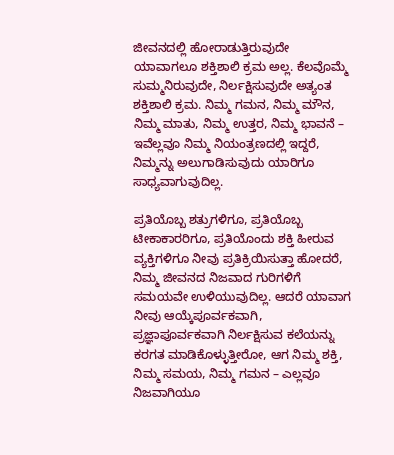ಜೀವನದಲ್ಲಿ ಹೋರಾಡುತ್ತಿರುವುದೇ ಯಾವಾಗಲೂ ಶಕ್ತಿಶಾಲಿ ಕ್ರಮ ಅಲ್ಲ. ಕೆಲವೊಮ್ಮೆ ಸುಮ್ಮನಿರುವುದೇ, ನಿರ್ಲಕ್ಷಿಸುವುದೇ ಅತ್ಯಂತ ಶಕ್ತಿಶಾಲಿ ಕ್ರಮ. ನಿಮ್ಮ ಗಮನ, ನಿಮ್ಮ ಮೌನ, ನಿಮ್ಮ ಮಾತು, ನಿಮ್ಮ ಉತ್ತರ, ನಿಮ್ಮ ಭಾವನೆ – ಇವೆಲ್ಲವೂ ನಿಮ್ಮ ನಿಯಂತ್ರಣದಲ್ಲಿ ಇದ್ದರೆ, ನಿಮ್ಮನ್ನು ಅಲುಗಾಡಿಸುವುದು ಯಾರಿಗೂ ಸಾಧ್ಯವಾಗುವುದಿಲ್ಲ.

ಪ್ರತಿಯೊಬ್ಬ ಶತ್ರುಗಳಿಗೂ, ಪ್ರತಿಯೊಬ್ಬ ಟೀಕಾಕಾರರಿಗೂ, ಪ್ರತಿಯೊಂದು ಶಕ್ತಿ ಹೀರುವ ವ್ಯಕ್ತಿಗಳಿಗೂ ನೀವು ಪ್ರತಿಕ್ರಿಯಿಸುತ್ತಾ ಹೋದರೆ, ನಿಮ್ಮ ಜೀವನದ ನಿಜವಾದ ಗುರಿಗಳಿಗೆ ಸಮಯವೇ ಉಳಿಯುವುದಿಲ್ಲ. ಆದರೆ ಯಾವಾಗ ನೀವು ಆಯ್ಕೆಪೂರ್ವಕವಾಗಿ, ಪ್ರಜ್ಞಾಪೂರ್ವಕವಾಗಿ ನಿರ್ಲಕ್ಷಿಸುವ ಕಲೆಯನ್ನು ಕರಗತ ಮಾಡಿಕೊಳ್ಳುತ್ತೀರೋ, ಆಗ ನಿಮ್ಮ ಶಕ್ತಿ, ನಿಮ್ಮ ಸಮಯ, ನಿಮ್ಮ ಗಮನ – ಎಲ್ಲವೂ ನಿಜವಾಗಿಯೂ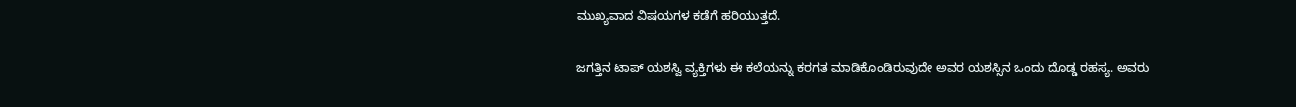ಮುಖ್ಯವಾದ ವಿಷಯಗಳ ಕಡೆಗೆ ಹರಿಯುತ್ತದೆ.

ಜಗತ್ತಿನ ಟಾಪ್ ಯಶಸ್ವಿ ವ್ಯಕ್ತಿಗಳು ಈ ಕಲೆಯನ್ನು ಕರಗತ ಮಾಡಿಕೊಂಡಿರುವುದೇ ಅವರ ಯಶಸ್ಸಿನ ಒಂದು ದೊಡ್ಡ ರಹಸ್ಯ. ಅವರು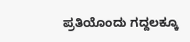ಪ್ರತಿಯೊಂದು ಗದ್ದಲಕ್ಕೂ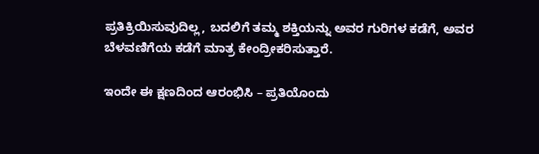ಪ್ರತಿಕ್ರಿಯಿಸುವುದಿಲ್ಲ, ಬದಲಿಗೆ ತಮ್ಮ ಶಕ್ತಿಯನ್ನು ಅವರ ಗುರಿಗಳ ಕಡೆಗೆ, ಅವರ ಬೆಳವಣಿಗೆಯ ಕಡೆಗೆ ಮಾತ್ರ ಕೇಂದ್ರೀಕರಿಸುತ್ತಾರೆ.

ಇಂದೇ ಈ ಕ್ಷಣದಿಂದ ಆರಂಭಿಸಿ – ಪ್ರತಿಯೊಂದು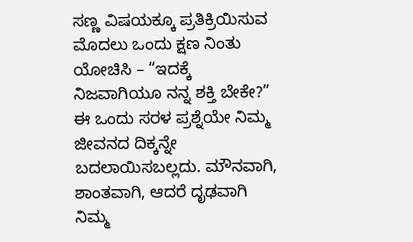ಸಣ್ಣ ವಿಷಯಕ್ಕೂ ಪ್ರತಿಕ್ರಿಯಿಸುವ ಮೊದಲು ಒಂದು ಕ್ಷಣ ನಿಂತು ಯೋಚಿಸಿ – “ಇದಕ್ಕೆ ನಿಜವಾಗಿಯೂ ನನ್ನ ಶಕ್ತಿ ಬೇಕೇ?” ಈ ಒಂದು ಸರಳ ಪ್ರಶ್ನೆಯೇ ನಿಮ್ಮ ಜೀವನದ ದಿಕ್ಕನ್ನೇ ಬದಲಾಯಿಸಬಲ್ಲದು. ಮೌನವಾಗಿ, ಶಾಂತವಾಗಿ, ಆದರೆ ದೃಢವಾಗಿ ನಿಮ್ಮ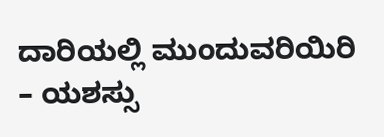ದಾರಿಯಲ್ಲಿ ಮುಂದುವರಿಯಿರಿ – ಯಶಸ್ಸು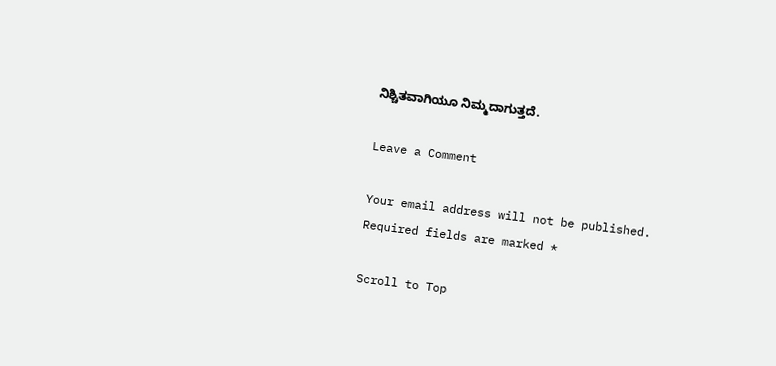ನಿಶ್ಚಿತವಾಗಿಯೂ ನಿಮ್ಮದಾಗುತ್ತದೆ.

Leave a Comment

Your email address will not be published. Required fields are marked *

Scroll to Top